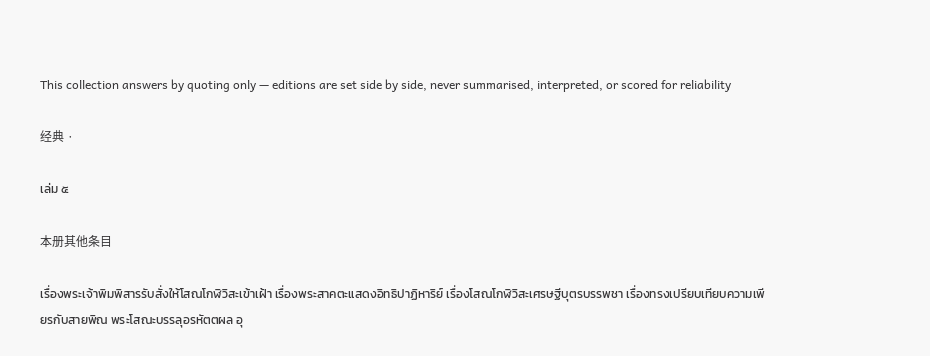This collection answers by quoting only — editions are set side by side, never summarised, interpreted, or scored for reliability

经典 ·

เล่ม ๕

本册其他条目

เรื่องพระเจ้าพิมพิสารรับสั่งให้โสณโกฬิวิสะเข้าเฝ้า เรื่องพระสาคตะแสดงอิทธิปาฏิหาริย์ เรื่องโสณโกฬิวิสะเศรษฐีบุตรบรรพชา เรื่องทรงเปรียบเทียบความเพียรกับสายพิณ พระโสณะบรรลุอรหัตตผล อุ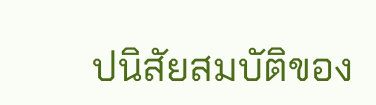ปนิสัยสมบัติของ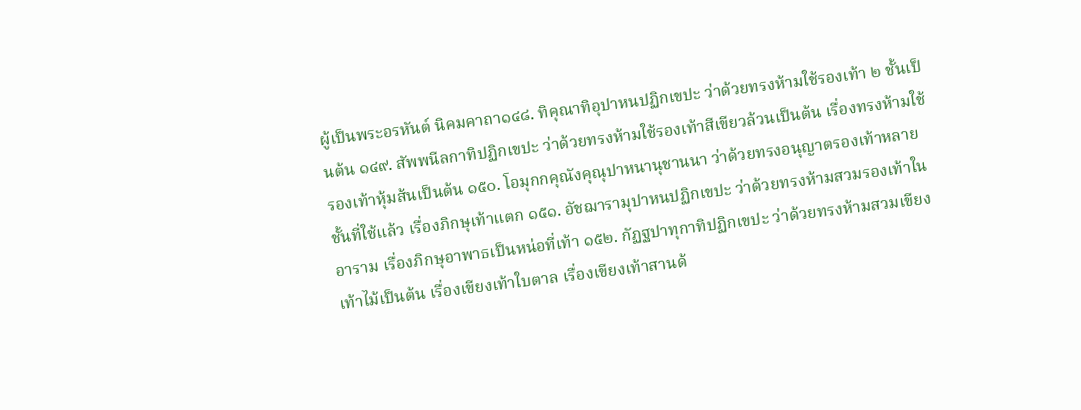ผู้เป็นพระอรหันต์ นิคมคาถา๑๔๘. ทิคุณาทิอุปาหนปฏิกเขปะ ว่าด้วยทรงห้ามใช้รองเท้า ๒ ชั้นเป็นต้น ๑๔๙. สัพพนีลกาทิปฏิกเขปะ ว่าด้วยทรงห้ามใช้รองเท้าสีเขียวล้วนเป็นต้น เรื่องทรงห้ามใช้รองเท้าหุ้มส้นเป็นต้น ๑๕๐. โอมุกกคุณังคุณุปาหนานุชานนา ว่าด้วยทรงอนุญาตรองเท้าหลายชั้นที่ใช้แล้ว เรื่องภิกษุเท้าแตก ๑๕๑. อัชฌารามุปาหนปฏิกเขปะ ว่าด้วยทรงห้ามสวมรองเท้าในอาราม เรื่องภิกษุอาพาธเป็นหน่อที่เท้า ๑๕๒. กัฏฐปาทุกาทิปฏิกเขปะ ว่าด้วยทรงห้ามสวมเขียงเท้าไม้เป็นต้น เรื่องเขียงเท้าใบตาล เรื่องเขียงเท้าสานด้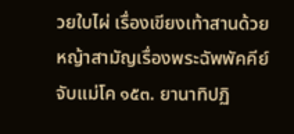วยใบไผ่ เรื่องเขียงเท้าสานด้วยหญ้าสามัญเรื่องพระฉัพพัคคีย์จับแม่โค ๑๕๓. ยานาทิปฏิ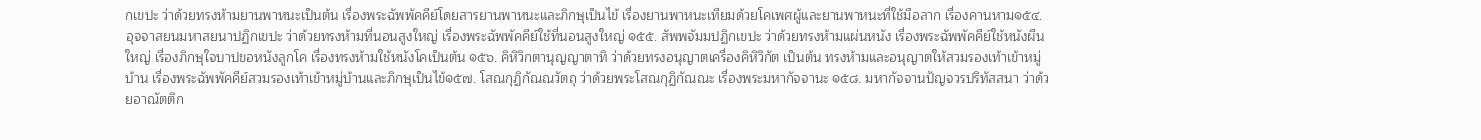กเขปะ ว่าด้วยทรงห้ามยานพาหนะเป็นต้น เรื่องพระฉัพพัคคีย์โดยสารยานพาหนะและภิกษุเป็นไข้ เรื่องยานพาหนะเทียมด้วยโคเพศผู้และยานพาหนะที่ใช้มือลาก เรื่องคานหาม๑๕๔. อุจจาสยนมหาสยนาปฏิกเขปะ ว่าด้วยทรงห้ามที่นอนสูงใหญ่ เรื่องพระฉัพพัคคีย์ใช้ที่นอนสูงใหญ่ ๑๕๕. สัพพจัมมปฏิกเขปะ ว่าด้วยทรงห้ามแผ่นหนัง เรื่องพระฉัพพัคคีย์ใช้หนังผืนใหญ่ เรื่องภิกษุใจบาปขอหนังลูกโค เรื่องทรงห้ามใช้หนังโคเป็นต้น ๑๕๖. คิหิวิกตานุญญาตาทิ ว่าด้วยทรงอนุญาตเครื่องคิหิวิกัต เป็นต้น ทรงห้ามและอนุญาตให้สวมรองเท้าเข้าหมู่บ้าน เรื่องพระฉัพพัคคีย์สวมรองเท้าเข้าหมู่บ้านและภิกษุเป็นไข้๑๕๗. โสณกุฏิกัณณวัตถุ ว่าด้วยพระโสณกุฏิกัณณะ เรื่องพระมหากัจจานะ ๑๕๘. มหากัจจานปัญจวรปริทัสสนา ว่าด้วยอาณัตติก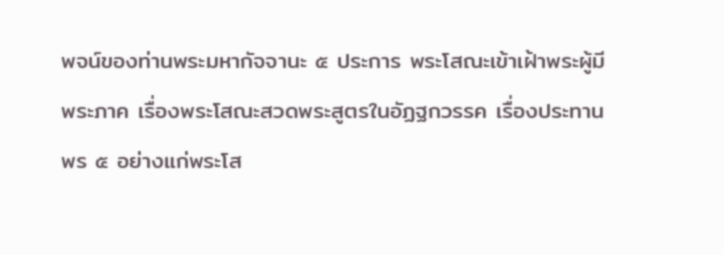พจน์ของท่านพระมหากัจจานะ ๕ ประการ พระโสณะเข้าเฝ้าพระผู้มีพระภาค เรื่องพระโสณะสวดพระสูตรในอัฏฐกวรรค เรื่องประทานพร ๕ อย่างแก่พระโส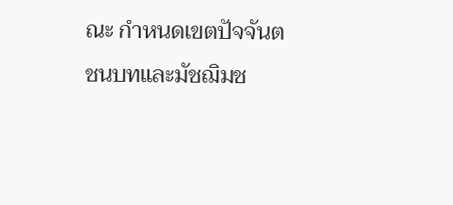ณะ กำหนดเขตปัจจันตชนบทและมัชฌิมช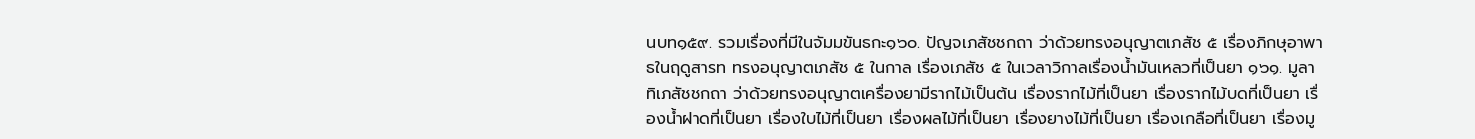นบท๑๕๙. รวมเรื่องที่มีในจัมมขันธกะ๑๖๐. ปัญจเภสัชชกถา ว่าด้วยทรงอนุญาตเภสัช ๕ เรื่องภิกษุอาพาธในฤดูสารท ทรงอนุญาตเภสัช ๕ ในกาล เรื่องเภสัช ๕ ในเวลาวิกาลเรื่องน้ำมันเหลวที่เป็นยา ๑๖๑. มูลาทิเภสัชชกถา ว่าด้วยทรงอนุญาตเครื่องยามีรากไม้เป็นต้น เรื่องรากไม้ที่เป็นยา เรื่องรากไม้บดที่เป็นยา เรื่องน้ำฝาดที่เป็นยา เรื่องใบไม้ที่เป็นยา เรื่องผลไม้ที่เป็นยา เรื่องยางไม้ที่เป็นยา เรื่องเกลือที่เป็นยา เรื่องมู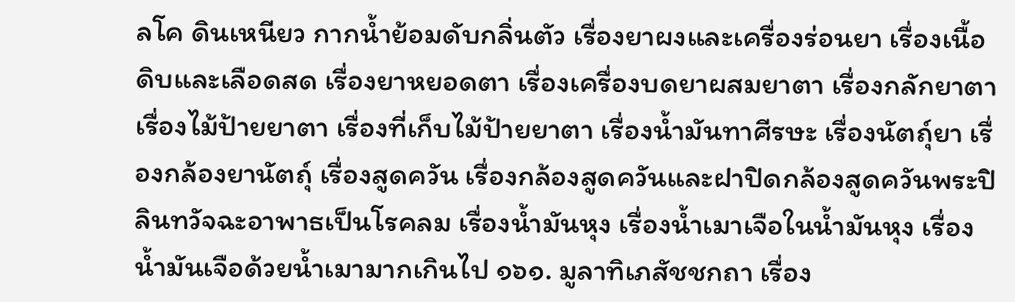ลโค ดินเหนียว กากน้ำย้อมดับกลิ่นตัว เรื่องยาผงและเครื่องร่อนยา เรื่องเนื้อดิบและเลือดสด เรื่องยาหยอดตา เรื่องเครื่องบดยาผสมยาตา เรื่องกลักยาตา เรื่องไม้ป้ายยาตา เรื่องที่เก็บไม้ป้ายยาตา เรื่องน้ำมันทาศีรษะ เรื่องนัตถุ์ยา เรื่องกล้องยานัตถุ์ เรื่องสูดควัน เรื่องกล้องสูดควันและฝาปิดกล้องสูดควันพระปิลินทวัจฉะอาพาธเป็นโรคลม เรื่องน้ำมันหุง เรื่องน้ำเมาเจือในน้ำมันหุง เรื่องน้ำมันเจือด้วยน้ำเมามากเกินไป ๑๖๑. มูลาทิเภสัชชกถา เรื่อง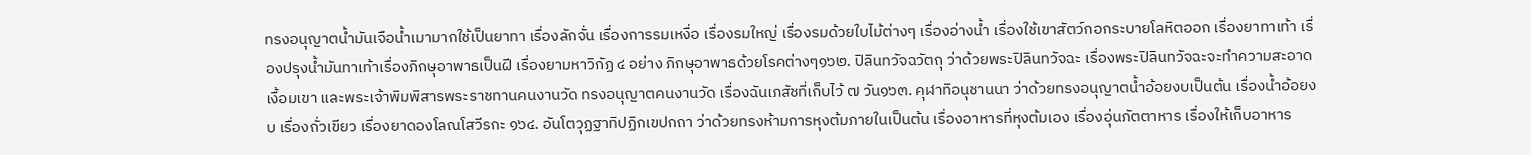ทรงอนุญาตน้ำมันเจือน้ำเมามากใช้เป็นยาทา เรื่องลักจั่น เรื่องการรมเหงื่อ เรื่องรมใหญ่ เรื่องรมด้วยใบไม้ต่างๆ เรื่องอ่างน้ำ เรื่องใช้เขาสัตว์กอกระบายโลหิตออก เรื่องยาทาเท้า เรื่องปรุงน้ำมันทาเท้าเรื่องภิกษุอาพาธเป็นฝี เรื่องยามหาวิกัฏ ๔ อย่าง ภิกษุอาพาธด้วยโรคต่างๆ๑๖๒. ปิลินทวัจฉวัตถุ ว่าด้วยพระปิลินทวัจฉะ เรื่องพระปิลินทวัจฉะจะทำความสะอาดเงื้อมเขา และพระเจ้าพิมพิสารพระราชทานคนงานวัด ทรงอนุญาตคนงานวัด เรื่องฉันเภสัชที่เก็บไว้ ๗ วัน๑๖๓. คุฬาทิอนุชานนา ว่าด้วยทรงอนุญาตน้ำอ้อยงบเป็นต้น เรื่องน้ำอ้อยงบ เรื่องถั่วเขียว เรื่องยาดองโลณโสวีรกะ ๑๖๔. อันโตวุฏฐาทิปฏิกเขปกถา ว่าด้วยทรงห้ามการหุงต้มภายในเป็นต้น เรื่องอาหารที่หุงต้มเอง เรื่องอุ่นภัตตาหาร เรื่องให้เก็บอาหาร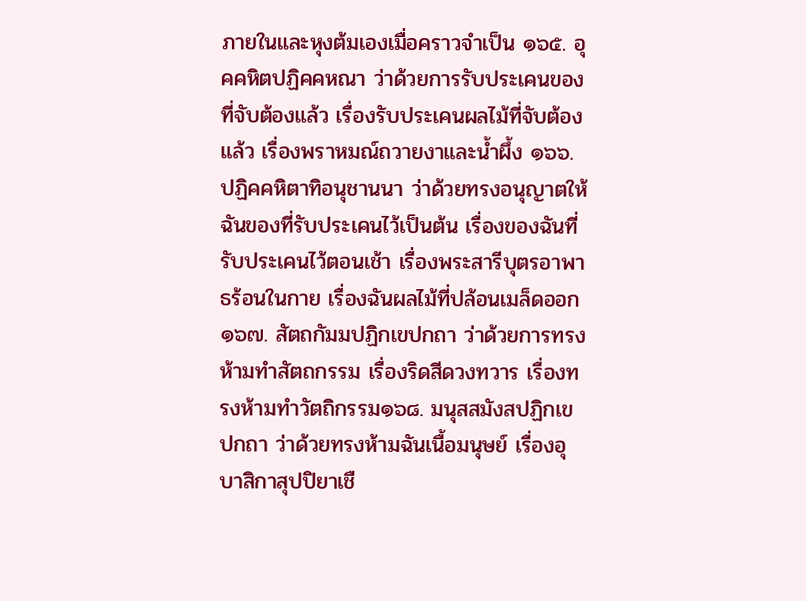ภายในและหุงต้มเองเมื่อคราวจำเป็น ๑๖๕. อุคคหิตปฏิคคหณา ว่าด้วยการรับประเคนของที่จับต้องแล้ว เรื่องรับประเคนผลไม้ที่จับต้องแล้ว เรื่องพราหมณ์ถวายงาและน้ำผึ้ง ๑๖๖. ปฏิคคหิตาทิอนุชานนา ว่าด้วยทรงอนุญาตให้ฉันของที่รับประเคนไว้เป็นต้น เรื่องของฉันที่รับประเคนไว้ตอนเช้า เรื่องพระสารีบุตรอาพาธร้อนในกาย เรื่องฉันผลไม้ที่ปล้อนเมล็ดออก๑๖๗. สัตถกัมมปฏิกเขปกถา ว่าด้วยการทรงห้ามทำสัตถกรรม เรื่องริดสีดวงทวาร เรื่องทรงห้ามทำวัตถิกรรม๑๖๘. มนุสสมังสปฏิกเขปกถา ว่าด้วยทรงห้ามฉันเนื้อมนุษย์ เรื่องอุบาสิกาสุปปิยาเชื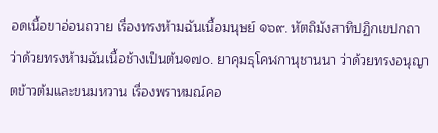อดเนื้อขาอ่อนถวาย เรื่องทรงห้ามฉันเนื้อมนุษย์ ๑๖๙. หัตถิมังสาทิปฏิกเขปกถา ว่าด้วยทรงห้ามฉันเนื้อช้างเป็นต้น๑๗๐. ยาคุมธุโคฬกานุชานนา ว่าด้วยทรงอนุญาตข้าวต้มและขนมหวาน เรื่องพราหมณ์คอ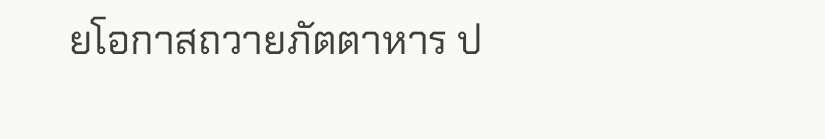ยโอกาสถวายภัตตาหาร ป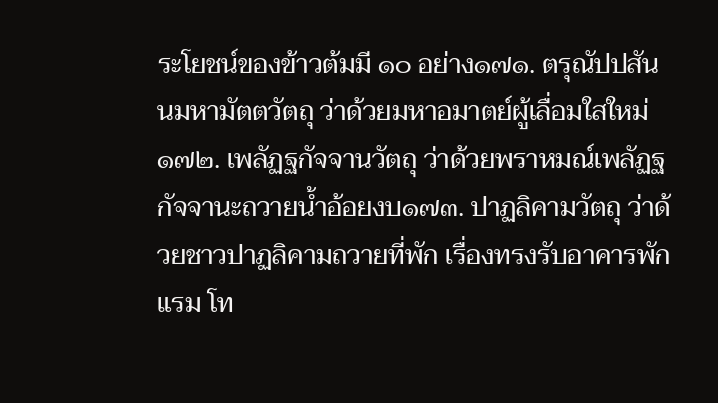ระโยชน์ของข้าวต้มมี ๑๐ อย่าง๑๗๑. ตรุณัปปสันนมหามัตตวัตถุ ว่าด้วยมหาอมาตย์ผู้เลื่อมใสใหม่๑๗๒. เพลัฏฐกัจจานวัตถุ ว่าด้วยพราหมณ์เพลัฏฐกัจจานะถวายน้ำอ้อยงบ๑๗๓. ปาฏลิคามวัตถุ ว่าด้วยชาวปาฏลิคามถวายที่พัก เรื่องทรงรับอาคารพักแรม โท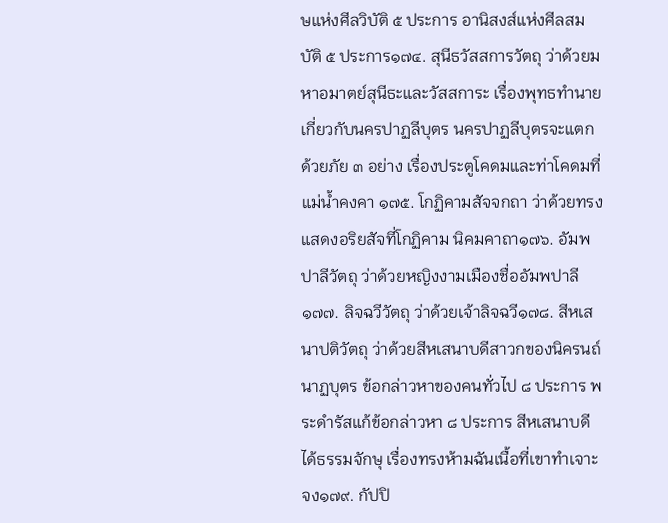ษแห่งศีลวิบัติ ๕ ประการ อานิสงส์แห่งศีลสมบัติ ๕ ประการ๑๗๔. สุนีธวัสสการวัตถุ ว่าด้วยมหาอมาตย์สุนีธะและวัสสการะ เรื่องพุทธทำนายเกี่ยวกับนครปาฏลีบุตร นครปาฏลีบุตรจะแตกด้วยภัย ๓ อย่าง เรื่องประตูโคดมและท่าโคดมที่แม่น้ำคงคา ๑๗๕. โกฏิคามสัจจกถา ว่าด้วยทรงแสดงอริยสัจที่โกฏิคาม นิคมคาถา๑๗๖. อัมพปาลีวัตถุ ว่าด้วยหญิงงามเมืองชื่ออัมพปาลี ๑๗๗. ลิจฉวีวัตถุ ว่าด้วยเจ้าลิจฉวี๑๗๘. สีหเสนาปติวัตถุ ว่าด้วยสีหเสนาบดีสาวกของนิครนถ์นาฏบุตร ข้อกล่าวหาของคนทั่วไป ๘ ประการ พระดำรัสแก้ข้อกล่าวหา ๘ ประการ สีหเสนาบดีได้ธรรมจักษุ เรื่องทรงห้ามฉันเนื้อที่เขาทำเจาะจง๑๗๙. กัปปิ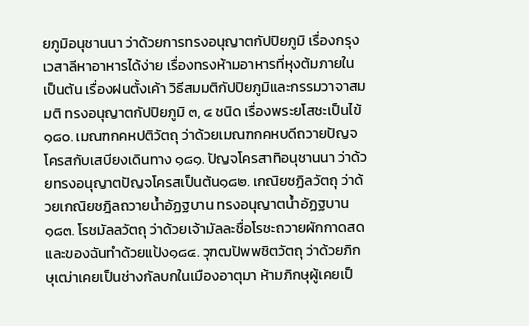ยภูมิอนุชานนา ว่าด้วยการทรงอนุญาตกัปปิยภูมิ เรื่องกรุงเวสาลีหาอาหารได้ง่าย เรื่องทรงห้ามอาหารที่หุงต้มภายในเป็นต้น เรื่องฝนตั้งเค้า วิธีสมมติกัปปิยภูมิและกรรมวาจาสมมติ ทรงอนุญาตกัปปิยภูมิ ๓, ๔ ชนิด เรื่องพระยโสชะเป็นไข้๑๘๐. เมณฑกคหปติวัตถุ ว่าด้วยเมณฑกคหบดีถวายปัญจโครสกับเสบียงเดินทาง ๑๘๑. ปัญจโครสาทิอนุชานนา ว่าด้วยทรงอนุญาตปัญจโครสเป็นต้น๑๘๒. เกณิยชฏิลวัตถุ ว่าด้วยเกณิยชฎิลถวายน้ำอัฏฐบาน ทรงอนุญาตน้ำอัฏฐบาน ๑๘๓. โรชมัลลวัตถุ ว่าด้วยเจ้ามัลละชื่อโรชะถวายผักกาดสดและของฉันทำด้วยแป้ง๑๘๔. วุฑฒปัพพชิตวัตถุ ว่าด้วยภิกษุเฒ่าเคยเป็นช่างกัลบกในเมืองอาตุมา ห้ามภิกษุผู้เคยเป็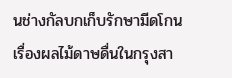นช่างกัลบกเก็บรักษามีดโกน เรื่องผลไม้ดาษดื่นในกรุงสา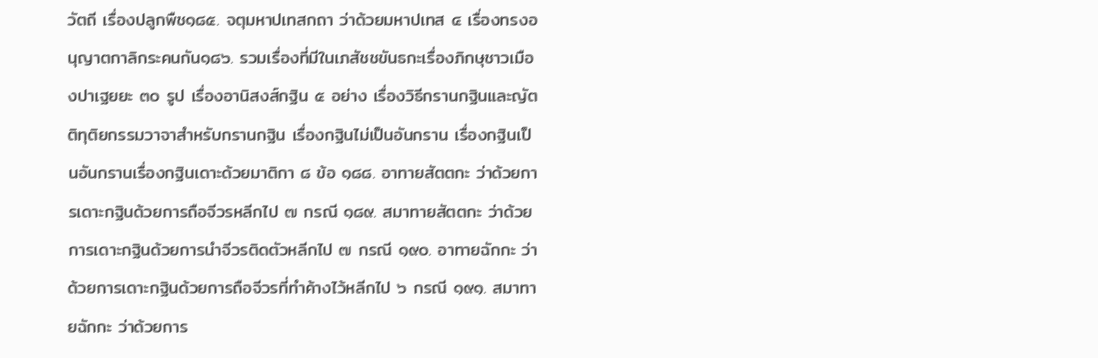วัตถี เรื่องปลูกพืช๑๘๕. จตุมหาปเทสกถา ว่าด้วยมหาปเทส ๔ เรื่องทรงอนุญาตกาลิกระคนกัน๑๘๖. รวมเรื่องที่มีในเภสัชชขันธกะเรื่องภิกษุชาวเมืองปาเฐยยะ ๓๐ รูป เรื่องอานิสงส์กฐิน ๕ อย่าง เรื่องวิธีกรานกฐินและญัตติทุติยกรรมวาจาสำหรับกรานกฐิน เรื่องกฐินไม่เป็นอันกราน เรื่องกฐินเป็นอันกรานเรื่องกฐินเดาะด้วยมาติกา ๘ ข้อ ๑๘๘. อาทายสัตตกะ ว่าด้วยการเดาะกฐินด้วยการถือจีวรหลีกไป ๗ กรณี ๑๘๙. สมาทายสัตตกะ ว่าด้วยการเดาะกฐินด้วยการนำจีวรติดตัวหลีกไป ๗ กรณี ๑๙๐. อาทายฉักกะ ว่าด้วยการเดาะกฐินด้วยการถือจีวรที่ทำค้างไว้หลีกไป ๖ กรณี ๑๙๑. สมาทายฉักกะ ว่าด้วยการ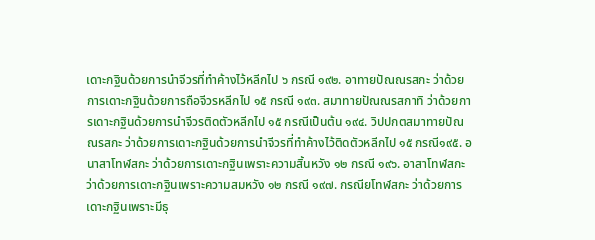เดาะกฐินด้วยการนำจีวรที่ทำค้างไว้หลีกไป ๖ กรณี ๑๙๒. อาทายปัณณรสกะ ว่าด้วยการเดาะกฐินด้วยการถือจีวรหลีกไป ๑๕ กรณี ๑๙๓. สมาทายปัณณรสกาทิ ว่าด้วยการเดาะกฐินด้วยการนำจีวรติดตัวหลีกไป ๑๕ กรณีเป็นต้น ๑๙๔. วิปปกตสมาทายปัณณรสกะ ว่าด้วยการเดาะกฐินด้วยการนำจีวรที่ทำค้างไว้ติดตัวหลีกไป ๑๕ กรณี๑๙๕. อนาสาโทฬสกะ ว่าด้วยการเดาะกฐินเพราะความสิ้นหวัง ๑๒ กรณี ๑๙๖. อาสาโทฬสกะ ว่าด้วยการเดาะกฐินเพราะความสมหวัง ๑๒ กรณี ๑๙๗. กรณียโทฬสกะ ว่าด้วยการเดาะกฐินเพราะมีธุ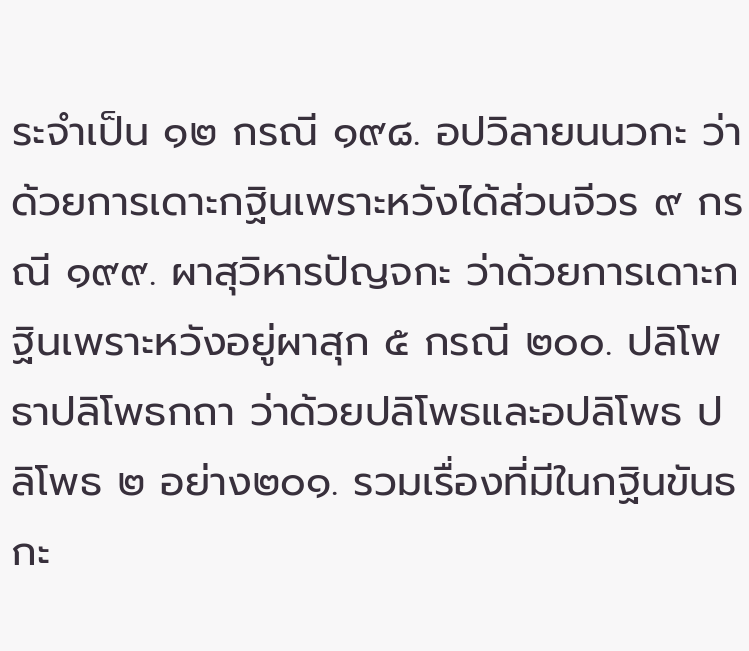ระจำเป็น ๑๒ กรณี ๑๙๘. อปวิลายนนวกะ ว่าด้วยการเดาะกฐินเพราะหวังได้ส่วนจีวร ๙ กรณี ๑๙๙. ผาสุวิหารปัญจกะ ว่าด้วยการเดาะกฐินเพราะหวังอยู่ผาสุก ๕ กรณี ๒๐๐. ปลิโพธาปลิโพธกถา ว่าด้วยปลิโพธและอปลิโพธ ปลิโพธ ๒ อย่าง๒๐๑. รวมเรื่องที่มีในกฐินขันธกะ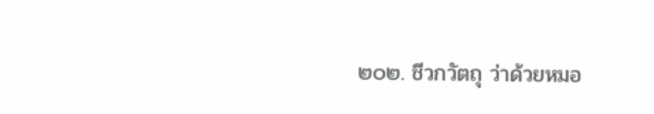๒๐๒. ชีวกวัตถุ ว่าด้วยหมอ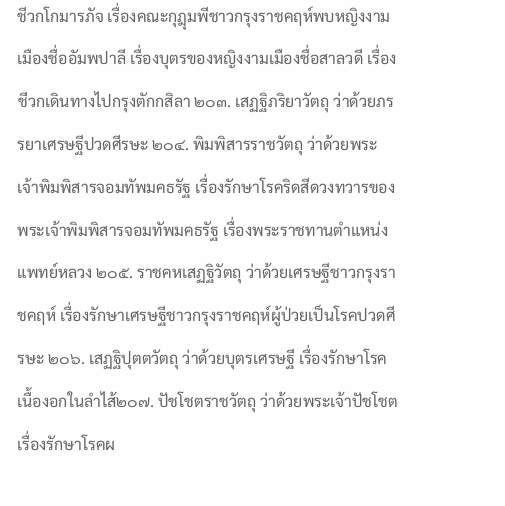ชีวกโกมารภัจ เรื่องคณะกุฎุมพีชาวกรุงราชคฤห์พบหญิงงามเมืองชื่ออัมพปาลี เรื่องบุตรของหญิงงามเมืองชื่อสาลวดี เรื่องชีวกเดินทางไปกรุงตักกสิลา ๒๐๓. เสฏฐิภริยาวัตถุ ว่าด้วยภรรยาเศรษฐีปวดศีรษะ ๒๐๔. พิมพิสารราชวัตถุ ว่าด้วยพระเจ้าพิมพิสารจอมทัพมคธรัฐ เรื่องรักษาโรคริดสีดวงทวารของพระเจ้าพิมพิสารจอมทัพมคธรัฐ เรื่องพระราชทานตำแหน่งแพทย์หลวง ๒๐๕. ราชคหเสฏฐิวัตถุ ว่าด้วยเศรษฐีชาวกรุงราชคฤห์ เรื่องรักษาเศรษฐีชาวกรุงราชคฤห์ผู้ป่วยเป็นโรคปวดศีรษะ ๒๐๖. เสฏฐิปุตตวัตถุ ว่าด้วยบุตรเศรษฐี เรื่องรักษาโรคเนื้องอกในลำไส้๒๐๗. ปัชโชตราชวัตถุ ว่าด้วยพระเจ้าปัชโชต เรื่องรักษาโรคผ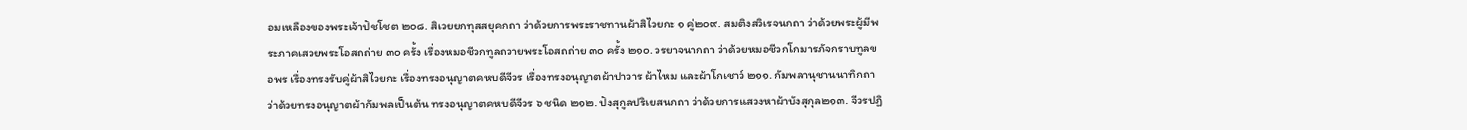อมเหลืองของพระเจ้าปัชโชต ๒๐๘. สิเวยยกทุสสยุคกถา ว่าด้วยการพระราชทานผ้าสิไวยกะ ๑ คู่๒๐๙. สมติงสวิเรจนกถา ว่าด้วยพระผู้มีพระภาคเสวยพระโอสถถ่าย ๓๐ ครั้ง เรื่องหมอชีวกทูลถวายพระโอสถถ่าย ๓๐ ครั้ง ๒๑๐. วรยาจนากถา ว่าด้วยหมอชีวกโกมารภัจกราบทูลขอพร เรื่องทรงรับคู่ผ้าสิไวยกะ เรื่องทรงอนุญาตคหบดีจีวร เรื่องทรงอนุญาตผ้าปาวาร ผ้าไหม และผ้าโกเชาว์ ๒๑๑. กัมพลานุชานนาทิกถา ว่าด้วยทรงอนุญาตผ้ากัมพลเป็นต้น ทรงอนุญาตคหบดีจีวร ๖ ชนิด ๒๑๒. ปังสุกูลปริเยสนกถา ว่าด้วยการแสวงหาผ้าบังสุกุล๒๑๓. จีวรปฏิ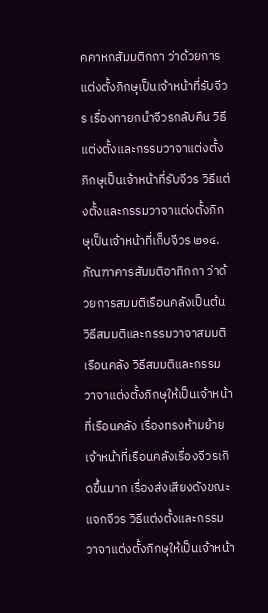คคาหกสัมมติกถา ว่าด้วยการแต่งตั้งภิกษุเป็นเจ้าหน้าที่รับจีวร เรื่องทายกนำจีวรกลับคืน วิธีแต่งตั้งและกรรมวาจาแต่งตั้งภิกษุเป็นเจ้าหน้าที่รับจีวร วิธีแต่งตั้งและกรรมวาจาแต่งตั้งภิกษุเป็นเจ้าหน้าที่เก็บจีวร ๒๑๔. ภัณฑาคารสัมมติอาทิกถา ว่าด้วยการสมมติเรือนคลังเป็นต้น วิธีสมมติและกรรมวาจาสมมติเรือนคลัง วิธีสมมติและกรรมวาจาแต่งตั้งภิกษุให้เป็นเจ้าหน้าที่เรือนคลัง เรื่องทรงห้ามย้ายเจ้าหน้าที่เรือนคลังเรื่องจีวรเกิดขึ้นมาก เรื่องส่งเสียงดังขณะแจกจีวร วิธีแต่งตั้งและกรรมวาจาแต่งตั้งภิกษุให้เป็นเจ้าหน้า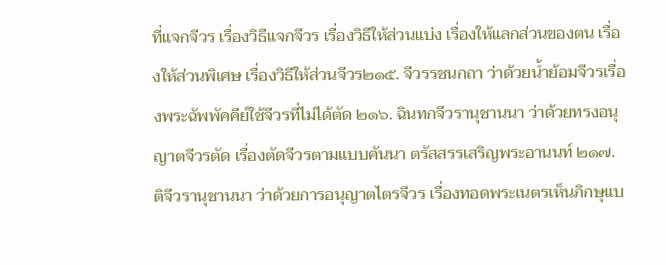ที่แจกจีวร เรื่องวิธีแจกจีวร เรื่องวิธีให้ส่วนแบ่ง เรื่องให้แลกส่วนของตน เรื่องให้ส่วนพิเศษ เรื่องวิธีให้ส่วนจีวร๒๑๕. จีวรรชนกถา ว่าด้วยน้ำย้อมจีวรเรื่องพระฉัพพัคคีย์ใช้จีวรที่ไม่ได้ตัด ๒๑๖. ฉินทกจีวรานุชานนา ว่าด้วยทรงอนุญาตจีวรตัด เรื่องตัดจีวรตามแบบคันนา ตรัสสรรเสริญพระอานนท์ ๒๑๗. ติจีวรานุชานนา ว่าด้วยการอนุญาตไตรจีวร เรื่องทอดพระเนตรเห็นภิกษุแบ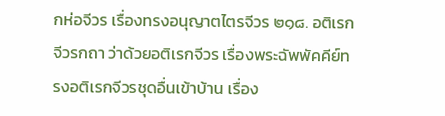กห่อจีวร เรื่องทรงอนุญาตไตรจีวร ๒๑๘. อติเรกจีวรกถา ว่าด้วยอติเรกจีวร เรื่องพระฉัพพัคคีย์ทรงอติเรกจีวรชุดอื่นเข้าบ้าน เรื่อง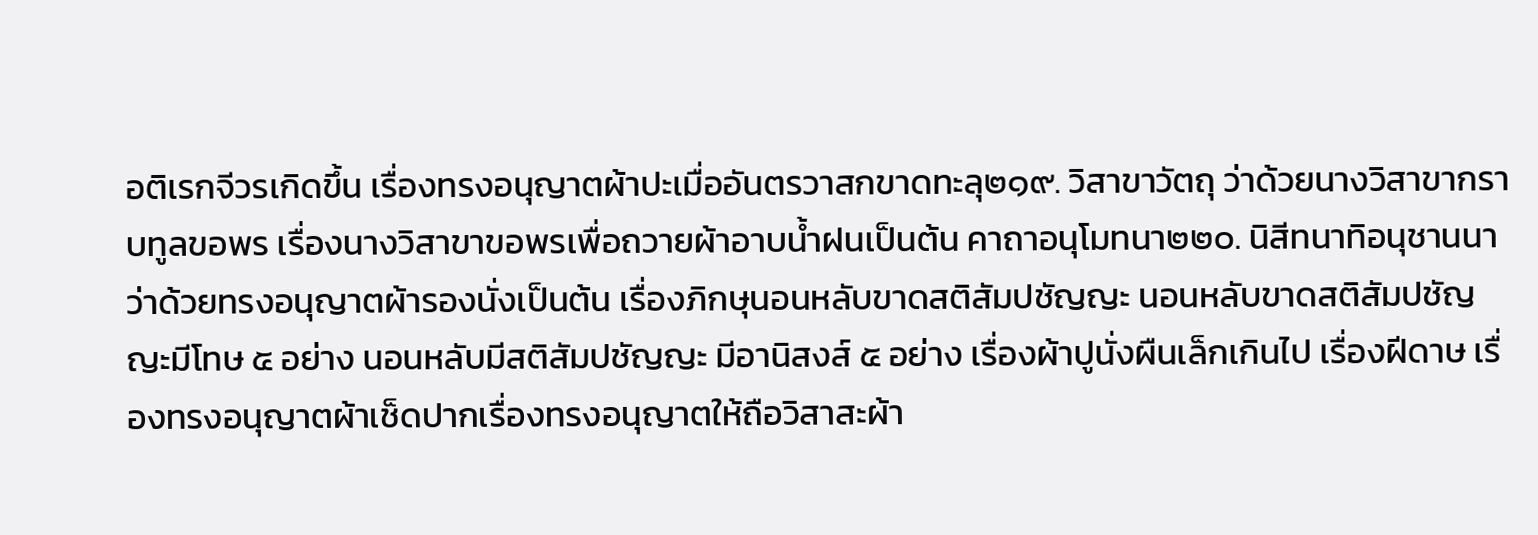อติเรกจีวรเกิดขึ้น เรื่องทรงอนุญาตผ้าปะเมื่ออันตรวาสกขาดทะลุ๒๑๙. วิสาขาวัตถุ ว่าด้วยนางวิสาขากราบทูลขอพร เรื่องนางวิสาขาขอพรเพื่อถวายผ้าอาบน้ำฝนเป็นต้น คาถาอนุโมทนา๒๒๐. นิสีทนาทิอนุชานนา ว่าด้วยทรงอนุญาตผ้ารองนั่งเป็นต้น เรื่องภิกษุนอนหลับขาดสติสัมปชัญญะ นอนหลับขาดสติสัมปชัญญะมีโทษ ๕ อย่าง นอนหลับมีสติสัมปชัญญะ มีอานิสงส์ ๕ อย่าง เรื่องผ้าปูนั่งผืนเล็กเกินไป เรื่องฝีดาษ เรื่องทรงอนุญาตผ้าเช็ดปากเรื่องทรงอนุญาตให้ถือวิสาสะผ้า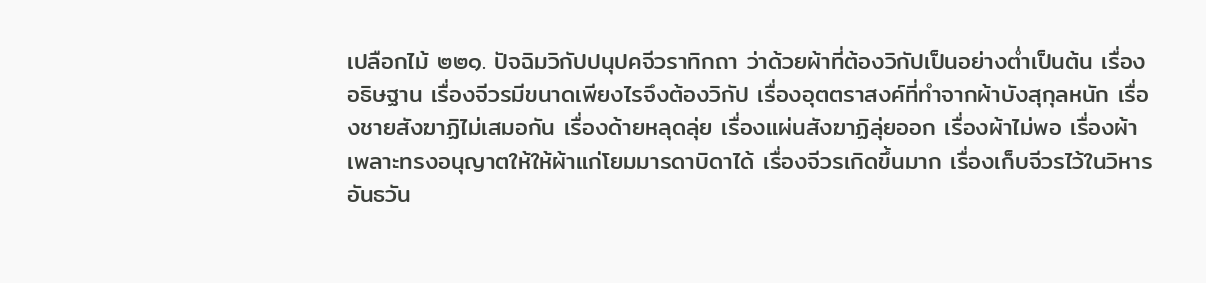เปลือกไม้ ๒๒๑. ปัจฉิมวิกัปปนุปคจีวราทิกถา ว่าด้วยผ้าที่ต้องวิกัปเป็นอย่างต่ำเป็นต้น เรื่องอธิษฐาน เรื่องจีวรมีขนาดเพียงไรจึงต้องวิกัป เรื่องอุตตราสงค์ที่ทำจากผ้าบังสุกุลหนัก เรื่องชายสังฆาฏิไม่เสมอกัน เรื่องด้ายหลุดลุ่ย เรื่องแผ่นสังฆาฏิลุ่ยออก เรื่องผ้าไม่พอ เรื่องผ้าเพลาะทรงอนุญาตให้ให้ผ้าแก่โยมมารดาบิดาได้ เรื่องจีวรเกิดขึ้นมาก เรื่องเก็บจีวรไว้ในวิหารอันธวัน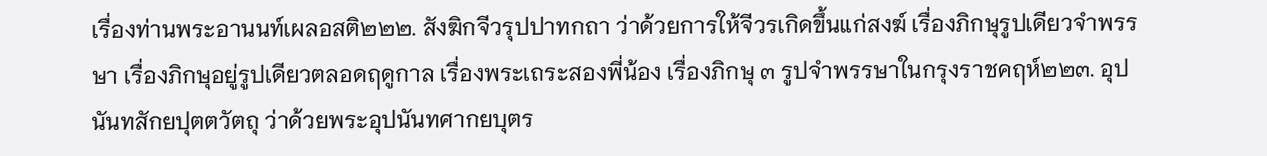เรื่องท่านพระอานนท์เผลอสติ๒๒๒. สังฆิกจีวรุปปาทกถา ว่าด้วยการให้จีวรเกิดขึ้นแก่สงฆ์ เรื่องภิกษุรูปเดียวจำพรรษา เรื่องภิกษุอยู่รูปเดียวตลอดฤดูกาล เรื่องพระเถระสองพี่น้อง เรื่องภิกษุ ๓ รูปจำพรรษาในกรุงราชคฤห์๒๒๓. อุปนันทสักยปุตตวัตถุ ว่าด้วยพระอุปนันทศากยบุตร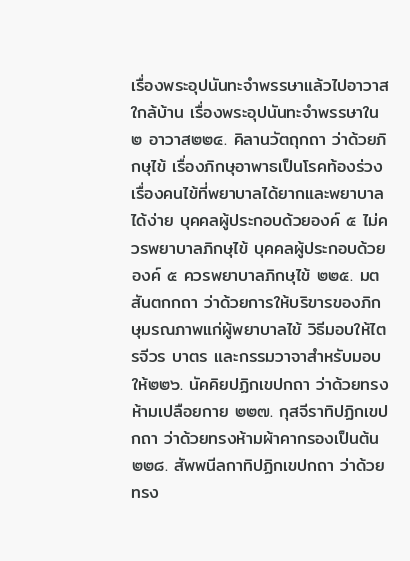เรื่องพระอุปนันทะจำพรรษาแล้วไปอาวาสใกล้บ้าน เรื่องพระอุปนันทะจำพรรษาใน ๒ อาวาส๒๒๔. คิลานวัตถุกถา ว่าด้วยภิกษุไข้ เรื่องภิกษุอาพาธเป็นโรคท้องร่วง เรื่องคนไข้ที่พยาบาลได้ยากและพยาบาลได้ง่าย บุคคลผู้ประกอบด้วยองค์ ๕ ไม่ควรพยาบาลภิกษุไข้ บุคคลผู้ประกอบด้วยองค์ ๕ ควรพยาบาลภิกษุไข้ ๒๒๕. มตสันตกกถา ว่าด้วยการให้บริขารของภิกษุมรณภาพแก่ผู้พยาบาลไข้ วิธีมอบให้ไตรจีวร บาตร และกรรมวาจาสำหรับมอบให้๒๒๖. นัคคิยปฏิกเขปกถา ว่าด้วยทรงห้ามเปลือยกาย ๒๒๗. กุสจีราทิปฏิกเขปกถา ว่าด้วยทรงห้ามผ้าคากรองเป็นต้น ๒๒๘. สัพพนีลกาทิปฏิกเขปกถา ว่าด้วยทรง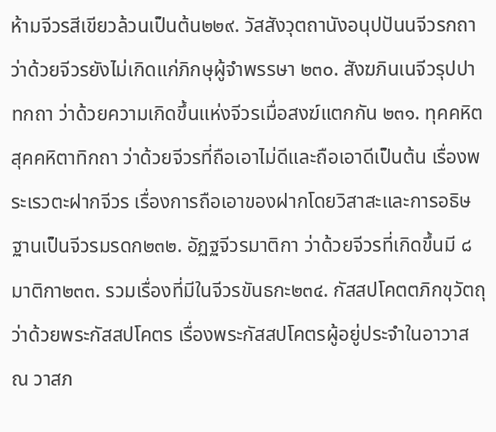ห้ามจีวรสีเขียวล้วนเป็นต้น๒๒๙. วัสสังวุตถานังอนุปปันนจีวรกถา ว่าด้วยจีวรยังไม่เกิดแก่ภิกษุผู้จำพรรษา ๒๓๐. สังฆภินเนจีวรุปปาทกถา ว่าด้วยความเกิดขึ้นแห่งจีวรเมื่อสงฆ์แตกกัน ๒๓๑. ทุคคหิตสุคคหิตาทิกถา ว่าด้วยจีวรที่ถือเอาไม่ดีและถือเอาดีเป็นต้น เรื่องพระเรวตะฝากจีวร เรื่องการถือเอาของฝากโดยวิสาสะและการอธิษฐานเป็นจีวรมรดก๒๓๒. อัฏฐจีวรมาติกา ว่าด้วยจีวรที่เกิดขึ้นมี ๘ มาติกา๒๓๓. รวมเรื่องที่มีในจีวรขันธกะ๒๓๔. กัสสปโคตตภิกขุวัตถุ ว่าด้วยพระกัสสปโคตร เรื่องพระกัสสปโคตรผู้อยู่ประจำในอาวาส ณ วาสภ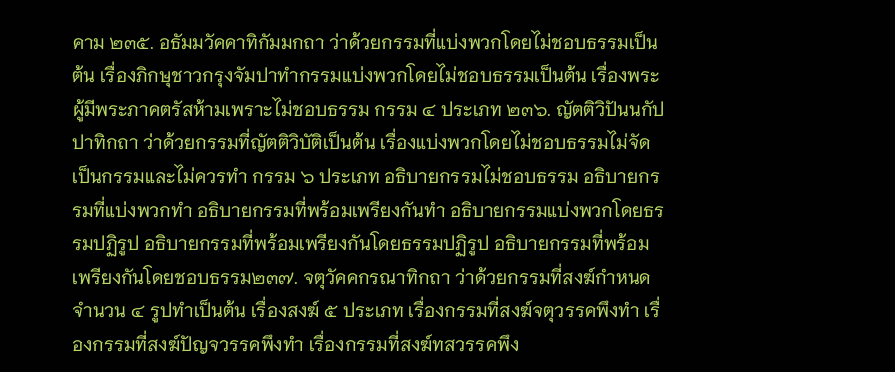คาม ๒๓๕. อธัมมวัคคาทิกัมมกถา ว่าด้วยกรรมที่แบ่งพวกโดยไม่ชอบธรรมเป็นต้น เรื่องภิกษุชาวกรุงจัมปาทำกรรมแบ่งพวกโดยไม่ชอบธรรมเป็นต้น เรื่องพระผู้มีพระภาคตรัสห้ามเพราะไม่ชอบธรรม กรรม ๔ ประเภท ๒๓๖. ญัตติวิปันนกัปปาทิกถา ว่าด้วยกรรมที่ญัตติวิบัติเป็นต้น เรื่องแบ่งพวกโดยไม่ชอบธรรมไม่จัดเป็นกรรมและไม่ควรทำ กรรม ๖ ประเภท อธิบายกรรมไม่ชอบธรรม อธิบายกรรมที่แบ่งพวกทำ อธิบายกรรมที่พร้อมเพรียงกันทำ อธิบายกรรมแบ่งพวกโดยธรรมปฏิรูป อธิบายกรรมที่พร้อมเพรียงกันโดยธรรมปฏิรูป อธิบายกรรมที่พร้อมเพรียงกันโดยชอบธรรม๒๓๗. จตุวัคคกรณาทิกถา ว่าด้วยกรรมที่สงฆ์กำหนดจำนวน ๔ รูปทำเป็นต้น เรื่องสงฆ์ ๕ ประเภท เรื่องกรรมที่สงฆ์จตุวรรคพึงทำ เรื่องกรรมที่สงฆ์ปัญจวรรคพึงทำ เรื่องกรรมที่สงฆ์ทสวรรคพึง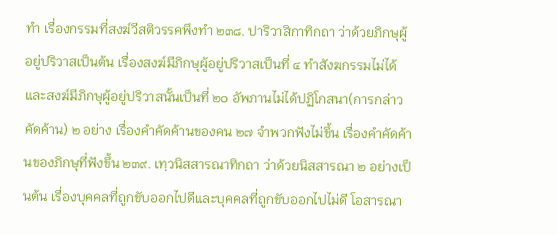ทำ เรื่องกรรมที่สงฆ์วีสติวรรคพึงทำ ๒๓๘. ปาริวาสิกาทิกถา ว่าด้วยภิกษุผู้อยู่ปริวาสเป็นต้น เรื่องสงฆ์มีภิกษุผู้อยู่ปริวาสเป็นที่ ๔ ทำสังฆกรรมไม่ได้ และสงฆ์มีภิกษุผู้อยู่ปริวาสนั้นเป็นที่ ๒๐ อัพภานไม่ได้ปฏิโกสนา(การกล่าวคัดค้าน) ๒ อย่าง เรื่องคำคัดค้านของคน ๒๗ จำพวกฟังไม่ขึ้น เรื่องคำคัดค้านของภิกษุที่ฟังขึ้น ๒๓๙. เทฺวนิสสารณาทิกถา ว่าด้วยนิสสารณา ๒ อย่างเป็นต้น เรื่องบุคคลที่ถูกขับออกไปดีและบุคคลที่ถูกขับออกไปไม่ดี โอสารณา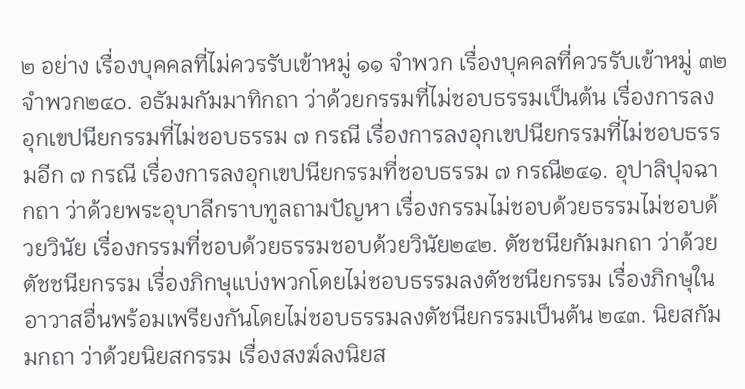๒ อย่าง เรื่องบุคคลที่ไม่ควรรับเข้าหมู่ ๑๑ จำพวก เรื่องบุคคลที่ควรรับเข้าหมู่ ๓๒ จำพวก๒๔๐. อธัมมกัมมาทิกถา ว่าด้วยกรรมที่ไม่ชอบธรรมเป็นต้น เรื่องการลงอุกเขปนียกรรมที่ไม่ชอบธรรม ๗ กรณี เรื่องการลงอุกเขปนียกรรมที่ไม่ชอบธรรมอีก ๗ กรณี เรื่องการลงอุกเขปนียกรรมที่ชอบธรรม ๗ กรณี๒๔๑. อุปาลิปุจฉากถา ว่าด้วยพระอุบาลีกราบทูลถามปัญหา เรื่องกรรมไม่ชอบด้วยธรรมไม่ชอบด้วยวินัย เรื่องกรรมที่ชอบด้วยธรรมชอบด้วยวินัย๒๔๒. ตัชชนียกัมมกถา ว่าด้วยตัชชนียกรรม เรื่องภิกษุแบ่งพวกโดยไม่ชอบธรรมลงตัชชนียกรรม เรื่องภิกษุในอาวาสอื่นพร้อมเพรียงกันโดยไม่ชอบธรรมลงตัชนียกรรมเป็นต้น ๒๔๓. นิยสกัมมกถา ว่าด้วยนิยสกรรม เรื่องสงฆ์ลงนิยส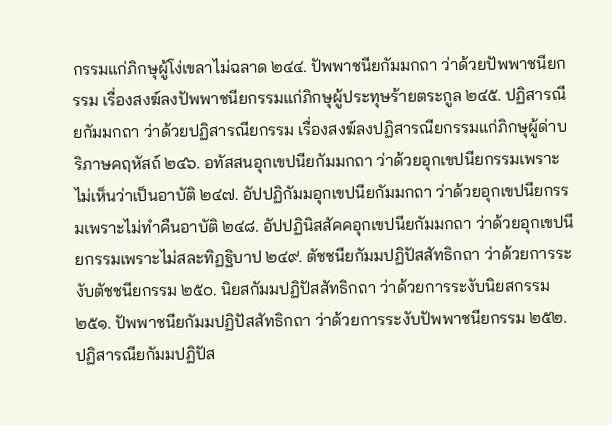กรรมแก่ภิกษุผู้โง่เขลาไม่ฉลาด ๒๔๔. ปัพพาชนียกัมมกถา ว่าด้วยปัพพาชนียกรรม เรื่องสงฆ์ลงปัพพาชนียกรรมแก่ภิกษุผู้ประทุษร้ายตระกูล ๒๔๕. ปฏิสารณียกัมมกถา ว่าด้วยปฏิสารณียกรรม เรื่องสงฆ์ลงปฏิสารณียกรรมแก่ภิกษุผู้ด่าบริภาษคฤหัสถ์ ๒๔๖. อทัสสนอุกเขปนียกัมมกถา ว่าด้วยอุกเขปนียกรรมเพราะไม่เห็นว่าเป็นอาบัติ ๒๔๗. อัปปฏิกัมมอุกเขปนียกัมมกถา ว่าด้วยอุกเขปนียกรรมเพราะไม่ทำคืนอาบัติ ๒๔๘. อัปปฏินิสสัคคอุกเขปนียกัมมกถา ว่าด้วยอุกเขปนียกรรมเพราะไม่สละทิฏฐิบาป ๒๔๙. ตัชชนียกัมมปฏิปัสสัทธิกถา ว่าด้วยการระงับตัชชนียกรรม ๒๕๐. นิยสกัมมปฏิปัสสัทธิกถา ว่าด้วยการระงับนิยสกรรม ๒๕๑. ปัพพาชนียกัมมปฏิปัสสัทธิกถา ว่าด้วยการระงับปัพพาชนียกรรม ๒๕๒. ปฏิสารณียกัมมปฏิปัส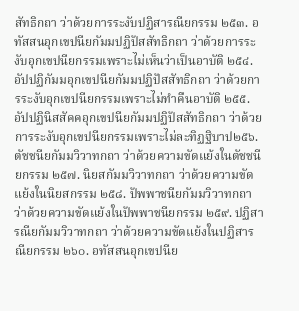สัทธิกถา ว่าด้วยการระงับปฏิสารณียกรรม ๒๕๓. อทัสสนอุกเขปนียกัมมปฏิปัสสัทธิกถา ว่าด้วยการระงับอุกเขปนียกรรมเพราะไม่เห็นว่าเป็นอาบัติ ๒๕๔. อัปปฏิกัมมอุกเขปนียกัมมปฏิปัสสัทธิกถา ว่าด้วยการระงับอุกเขปนียกรรมเพราะไม่ทำคืนอาบัติ ๒๕๕. อัปปฏินิสสัคคอุกเขปนียกัมมปฏิปัสสัทธิกถา ว่าด้วยการระงับอุกเขปนียกรรมเพราะไม่ละทิฏฐิบาป๒๕๖. ตัชชนียกัมมวิวาทกถา ว่าด้วยความขัดแย้งในตัชชนียกรรม ๒๕๗. นิยสกัมมวิวาทกถา ว่าด้วยความขัดแย้งในนิยสกรรม ๒๕๘. ปัพพาชนียกัมมวิวาทกถา ว่าด้วยความขัดแย้งในปัพพาชนียกรรม ๒๕๙. ปฏิสารณียกัมมวิวาทกถา ว่าด้วยความขัดแย้งในปฏิสารณียกรรม ๒๖๐. อทัสสนอุกเขปนีย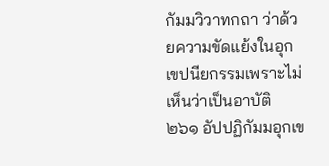กัมมวิวาทกถา ว่าด้วยความขัดแย้งในอุกเขปนียกรรมเพราะไม่เห็นว่าเป็นอาบัติ ๒๖๑ อัปปฏิกัมมอุกเข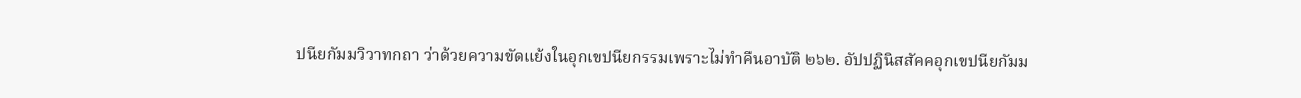ปนียกัมมวิวาทกถา ว่าด้วยความขัดแย้งในอุกเขปนียกรรมเพราะไม่ทำคืนอาบัติ ๒๖๒. อัปปฏินิสสัคคอุกเขปนียกัมม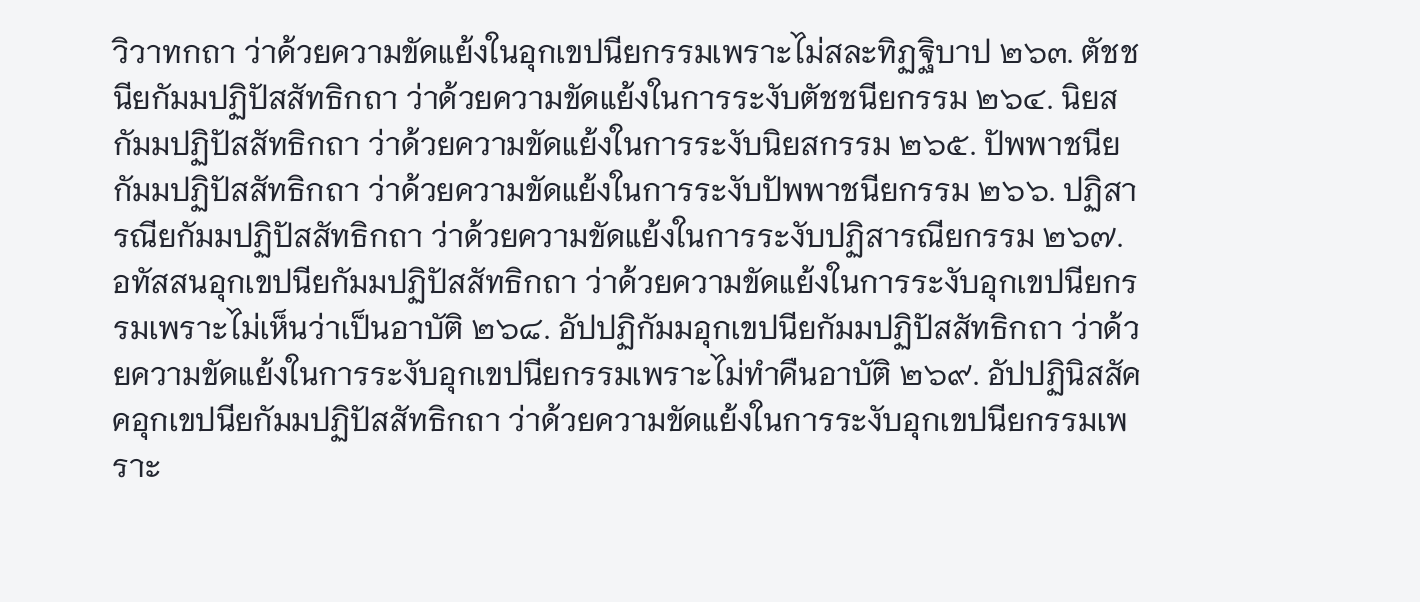วิวาทกถา ว่าด้วยความขัดแย้งในอุกเขปนียกรรมเพราะไม่สละทิฏฐิบาป ๒๖๓. ตัชชนียกัมมปฏิปัสสัทธิกถา ว่าด้วยความขัดแย้งในการระงับตัชชนียกรรม ๒๖๔. นิยสกัมมปฏิปัสสัทธิกถา ว่าด้วยความขัดแย้งในการระงับนิยสกรรม ๒๖๕. ปัพพาชนียกัมมปฏิปัสสัทธิกถา ว่าด้วยความขัดแย้งในการระงับปัพพาชนียกรรม ๒๖๖. ปฏิสารณียกัมมปฏิปัสสัทธิกถา ว่าด้วยความขัดแย้งในการระงับปฏิสารณียกรรม ๒๖๗. อทัสสนอุกเขปนียกัมมปฏิปัสสัทธิกถา ว่าด้วยความขัดแย้งในการระงับอุกเขปนียกรรมเพราะไม่เห็นว่าเป็นอาบัติ ๒๖๘. อัปปฏิกัมมอุกเขปนียกัมมปฏิปัสสัทธิกถา ว่าด้วยความขัดแย้งในการระงับอุกเขปนียกรรมเพราะไม่ทำคืนอาบัติ ๒๖๙. อัปปฏินิสสัคคอุกเขปนียกัมมปฏิปัสสัทธิกถา ว่าด้วยความขัดแย้งในการระงับอุกเขปนียกรรมเพราะ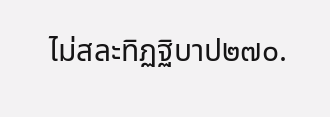ไม่สละทิฏฐิบาป๒๗๐.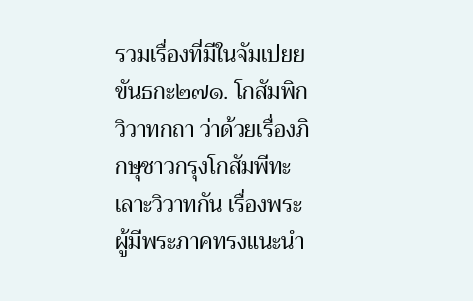รวมเรื่องที่มีในจัมเปยยขันธกะ๒๗๑. โกสัมพิกวิวาทกถา ว่าด้วยเรื่องภิกษุชาวกรุงโกสัมพีทะเลาะวิวาทกัน เรื่องพระผู้มีพระภาคทรงแนะนำ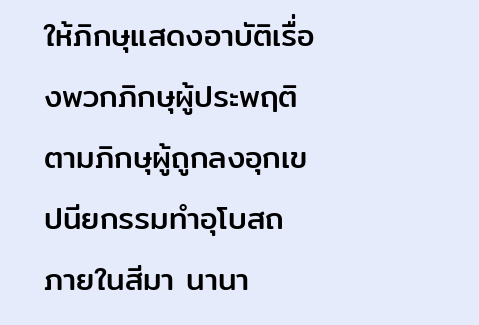ให้ภิกษุแสดงอาบัติเรื่องพวกภิกษุผู้ประพฤติตามภิกษุผู้ถูกลงอุกเขปนียกรรมทำอุโบสถภายในสีมา นานา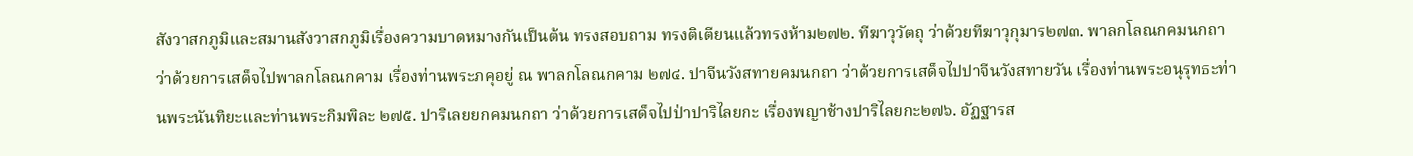สังวาสกภูมิและสมานสังวาสกภูมิเรื่องความบาดหมางกันเป็นต้น ทรงสอบถาม ทรงติเตียนแล้วทรงห้าม๒๗๒. ทีฆาวุวัตถุ ว่าด้วยทีฆาวุกุมาร๒๗๓. พาลกโลณกคมนกถา ว่าด้วยการเสด็จไปพาลกโลณกคาม เรื่องท่านพระภคุอยู่ ณ พาลกโลณกคาม ๒๗๔. ปาจีนวังสทายคมนกถา ว่าด้วยการเสด็จไปปาจีนวังสทายวัน เรื่องท่านพระอนุรุทธะท่านพระนันทิยะและท่านพระกิมพิละ ๒๗๕. ปาริเลยยกคมนกถา ว่าด้วยการเสด็จไปป่าปาริไลยกะ เรื่องพญาช้างปาริไลยกะ๒๗๖. อัฏฐารส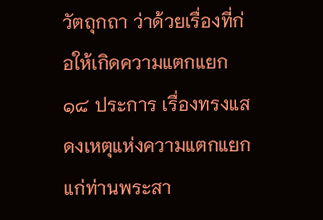วัตถุกถา ว่าด้วยเรื่องที่ก่อให้เกิดความแตกแยก ๑๘ ประการ เรื่องทรงแสดงเหตุแห่งความแตกแยกแก่ท่านพระสา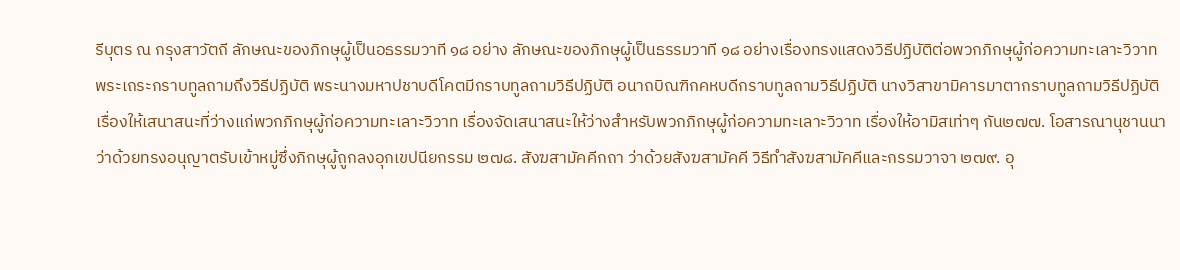รีบุตร ณ กรุงสาวัตถี ลักษณะของภิกษุผู้เป็นอธรรมวาที ๑๘ อย่าง ลักษณะของภิกษุผู้เป็นธรรมวาที ๑๘ อย่างเรื่องทรงแสดงวิธีปฏิบัติต่อพวกภิกษุผู้ก่อความทะเลาะวิวาท พระเถระกราบทูลถามถึงวิธีปฏิบัติ พระนางมหาปชาบดีโคตมีกราบทูลถามวิธีปฏิบัติ อนาถบิณฑิกคหบดีกราบทูลถามวิธีปฏิบัติ นางวิสาขามิคารมาตากราบทูลถามวิธีปฏิบัติ เรื่องให้เสนาสนะที่ว่างแก่พวกภิกษุผู้ก่อความทะเลาะวิวาท เรื่องจัดเสนาสนะให้ว่างสำหรับพวกภิกษุผู้ก่อความทะเลาะวิวาท เรื่องให้อามิสเท่าๆ กัน๒๗๗. โอสารณานุชานนา ว่าด้วยทรงอนุญาตรับเข้าหมู่ซึ่งภิกษุผู้ถูกลงอุกเขปนียกรรม ๒๗๘. สังฆสามัคคีกถา ว่าด้วยสังฆสามัคคี วิธีทำสังฆสามัคคีและกรรมวาจา ๒๗๙. อุ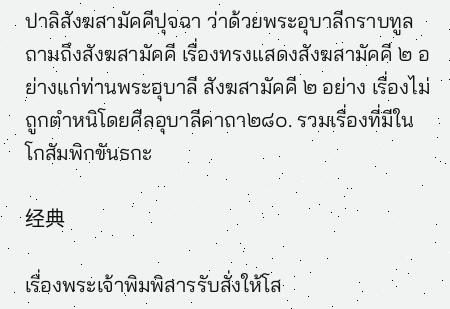ปาลิสังฆสามัคคีปุจฉา ว่าด้วยพระอุบาลีกราบทูลถามถึงสังฆสามัคคี เรื่องทรงแสดงสังฆสามัคคี ๒ อย่างแก่ท่านพระอุบาลี สังฆสามัคคี ๒ อย่าง เรื่องไม่ถูกตำหนิโดยศีลอุบาลีคาถา๒๘๐. รวมเรื่องที่มีในโกสัมพิกขันธกะ

经典

เรื่องพระเจ้าพิมพิสารรับสั่งให้โส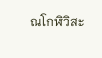ณโกฬิวิสะ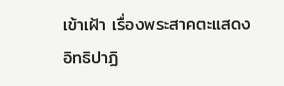เข้าเฝ้า เรื่องพระสาคตะแสดงอิทธิปาฏิ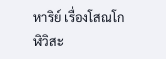หาริย์ เรื่องโสณโกฬิวิสะ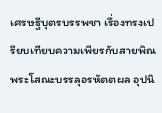เศรษฐีบุตรบรรพชา เรื่องทรงเปรียบเทียบความเพียรกับสายพิณ พระโสณะบรรลุอรหัตตผล อุปนิ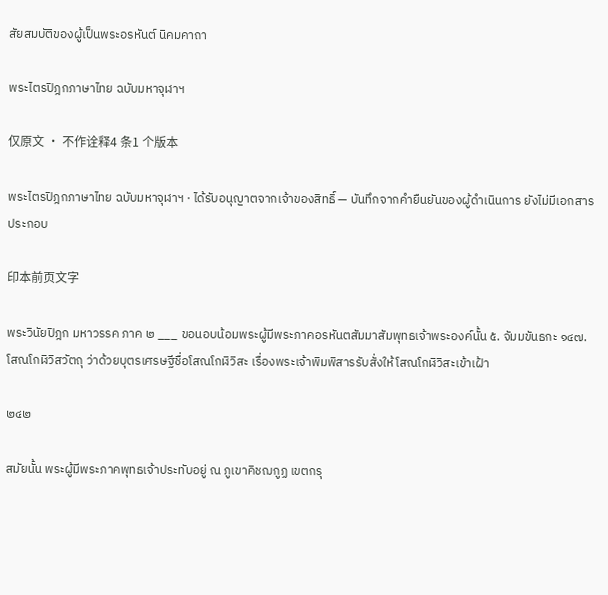สัยสมบัติของผู้เป็นพระอรหันต์ นิคมคาถา

พระไตรปิฎกภาษาไทย ฉบับมหาจุฬาฯ

仅原文 · 不作诠释4 条1 个版本

พระไตรปิฎกภาษาไทย ฉบับมหาจุฬาฯ · ได้รับอนุญาตจากเจ้าของสิทธิ์ — บันทึกจากคำยืนยันของผู้ดำเนินการ ยังไม่มีเอกสารประกอบ

印本前页文字

พระวินัยปิฎก มหาวรรค ภาค ๒ ___ ขอนอบน้อมพระผู้มีพระภาคอรหันตสัมมาสัมพุทธเจ้าพระองค์นั้น ๕. จัมมขันธกะ ๑๔๗. โสณโกฬิวิสวัตถุ ว่าด้วยบุตรเศรษฐีชื่อโสณโกฬิวิสะ เรื่องพระเจ้าพิมพิสารรับสั่งให้โสณโกฬิวิสะเข้าเฝ้า

๒๔๒

สมัยนั้น พระผู้มีพระภาคพุทธเจ้าประทับอยู่ ณ ภูเขาคิชฌกูฏ เขตกรุ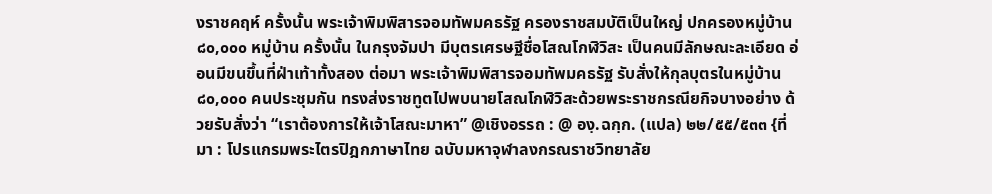งราชคฤห์ ครั้งนั้น พระเจ้าพิมพิสารจอมทัพมคธรัฐ ครองราชสมบัติเป็นใหญ่ ปกครองหมู่บ้าน ๘๐,๐๐๐ หมู่บ้าน ครั้งนั้น ในกรุงจัมปา มีบุตรเศรษฐีชื่อโสณโกฬิวิสะ เป็นคนมีลักษณะละเอียด อ่อนมีขนขึ้นที่ฝ่าเท้าทั้งสอง ต่อมา พระเจ้าพิมพิสารจอมทัพมคธรัฐ รับสั่งให้กุลบุตรในหมู่บ้าน ๘๐,๐๐๐ คนประชุมกัน ทรงส่งราชทูตไปพบนายโสณโกฬิวิสะด้วยพระราชกรณียกิจบางอย่าง ด้วยรับสั่งว่า “เราต้องการให้เจ้าโสณะมาหา” @เชิงอรรถ : @ องฺ.ฉกฺก. (แปล) ๒๒/๕๕/๕๓๓ {ที่มา : โปรแกรมพระไตรปิฎกภาษาไทย ฉบับมหาจุฬาลงกรณราชวิทยาลัย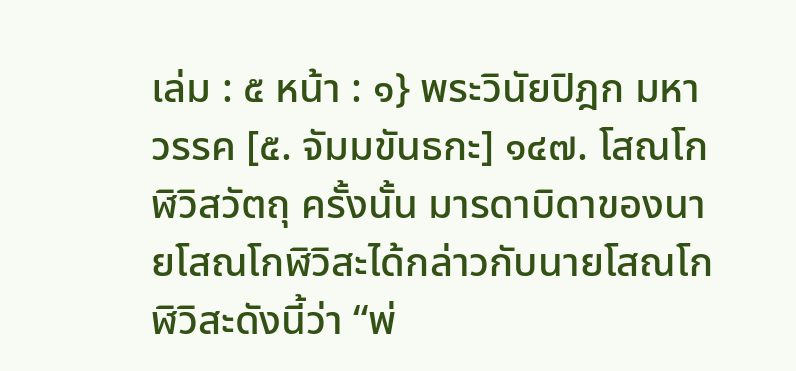เล่ม : ๕ หน้า : ๑} พระวินัยปิฎก มหาวรรค [๕. จัมมขันธกะ] ๑๔๗. โสณโกฬิวิสวัตถุ ครั้งนั้น มารดาบิดาของนายโสณโกฬิวิสะได้กล่าวกับนายโสณโกฬิวิสะดังนี้ว่า “พ่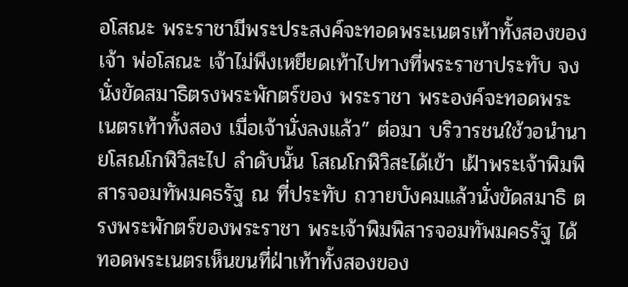อโสณะ พระราชามีพระประสงค์จะทอดพระเนตรเท้าทั้งสองของเจ้า พ่อโสณะ เจ้าไม่พึงเหยียดเท้าไปทางที่พระราชาประทับ จงนั่งขัดสมาธิตรงพระพักตร์ของ พระราชา พระองค์จะทอดพระเนตรเท้าทั้งสอง เมื่อเจ้านั่งลงแล้ว” ต่อมา บริวารชนใช้วอนำนายโสณโกฬิวิสะไป ลำดับนั้น โสณโกฬิวิสะได้เข้า เฝ้าพระเจ้าพิมพิสารจอมทัพมคธรัฐ ณ ที่ประทับ ถวายบังคมแล้วนั่งขัดสมาธิ ตรงพระพักตร์ของพระราชา พระเจ้าพิมพิสารจอมทัพมคธรัฐ ได้ทอดพระเนตรเห็นขนที่ฝ่าเท้าทั้งสองของ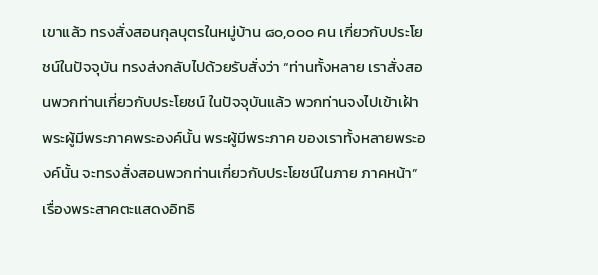เขาแล้ว ทรงสั่งสอนกุลบุตรในหมู่บ้าน ๘๐,๐๐๐ คน เกี่ยวกับประโยชน์ในปัจจุบัน ทรงส่งกลับไปด้วยรับสั่งว่า “ท่านทั้งหลาย เราสั่งสอนพวกท่านเกี่ยวกับประโยชน์ ในปัจจุบันแล้ว พวกท่านจงไปเข้าเฝ้าพระผู้มีพระภาคพระองค์นั้น พระผู้มีพระภาค ของเราทั้งหลายพระองค์นั้น จะทรงสั่งสอนพวกท่านเกี่ยวกับประโยชน์ในภาย ภาคหน้า” เรื่องพระสาคตะแสดงอิทธิ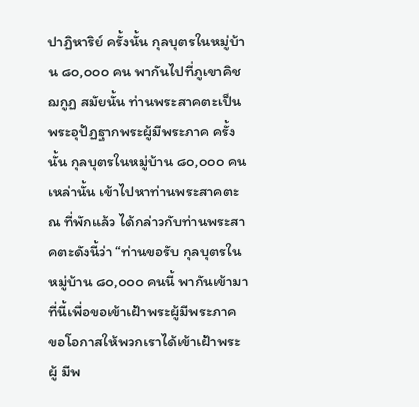ปาฏิหาริย์ ครั้งนั้น กุลบุตรในหมู่บ้าน ๘๐,๐๐๐ คน พากันไปที่ภูเขาคิชฌกูฏ สมัยนั้น ท่านพระสาคตะเป็นพระอุปัฏฐากพระผู้มีพระภาค ครั้งนั้น กุลบุตรในหมู่บ้าน ๘๐,๐๐๐ คนเหล่านั้น เข้าไปหาท่านพระสาคตะ ณ ที่พักแล้ว ได้กล่าวกับท่านพระสาคตะดังนี้ว่า “ท่านขอรับ กุลบุตรในหมู่บ้าน ๘๐,๐๐๐ คนนี้ พากันเข้ามาที่นี้เพื่อขอเข้าเฝ้าพระผู้มีพระภาค ขอโอกาสให้พวกเราได้เข้าเฝ้าพระผู้ มีพ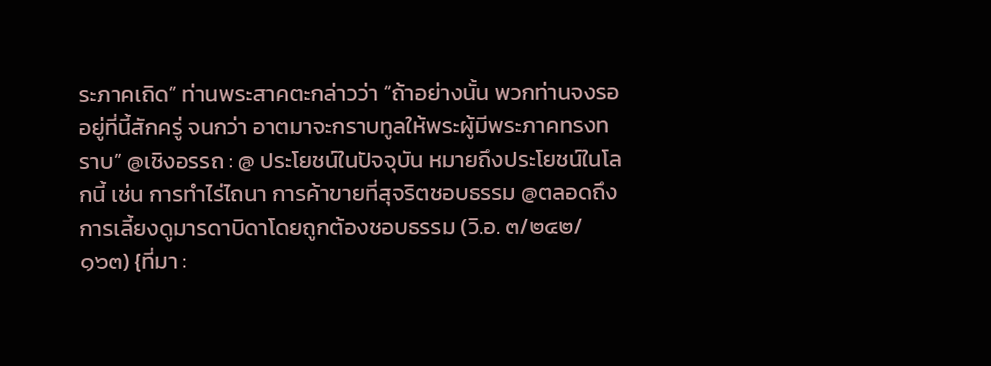ระภาคเถิด” ท่านพระสาคตะกล่าวว่า “ถ้าอย่างนั้น พวกท่านจงรออยู่ที่นี้สักครู่ จนกว่า อาตมาจะกราบทูลให้พระผู้มีพระภาคทรงทราบ” @เชิงอรรถ : @ ประโยชน์ในปัจจุบัน หมายถึงประโยชน์ในโลกนี้ เช่น การทำไร่ไถนา การค้าขายที่สุจริตชอบธรรม @ตลอดถึงการเลี้ยงดูมารดาบิดาโดยถูกต้องชอบธรรม (วิ.อ. ๓/๒๔๒/๑๖๓) {ที่มา :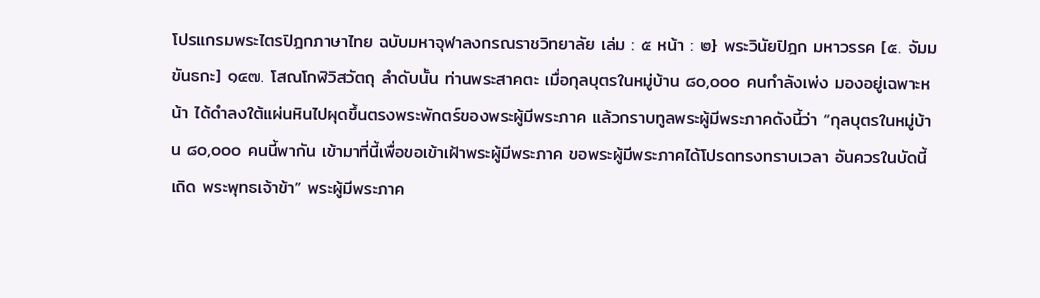โปรแกรมพระไตรปิฎกภาษาไทย ฉบับมหาจุฬาลงกรณราชวิทยาลัย เล่ม : ๕ หน้า : ๒} พระวินัยปิฎก มหาวรรค [๕. จัมมขันธกะ] ๑๔๗. โสณโกฬิวิสวัตถุ ลำดับนั้น ท่านพระสาคตะ เมื่อกุลบุตรในหมู่บ้าน ๘๐,๐๐๐ คนกำลังเพ่ง มองอยู่เฉพาะหน้า ได้ดำลงใต้แผ่นหินไปผุดขึ้นตรงพระพักตร์ของพระผู้มีพระภาค แล้วกราบทูลพระผู้มีพระภาคดังนี้ว่า “กุลบุตรในหมู่บ้าน ๘๐,๐๐๐ คนนี้พากัน เข้ามาที่นี้เพื่อขอเข้าเฝ้าพระผู้มีพระภาค ขอพระผู้มีพระภาคได้โปรดทรงทราบเวลา อันควรในบัดนี้เถิด พระพุทธเจ้าข้า” พระผู้มีพระภาค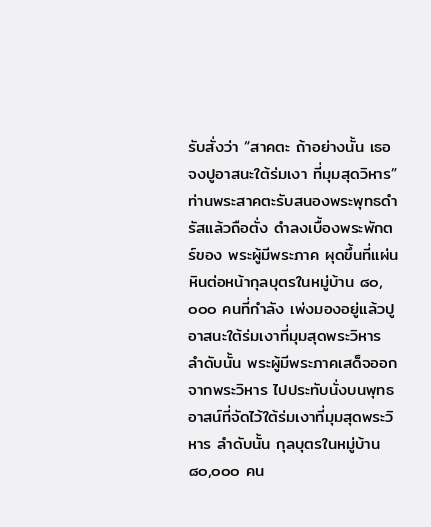รับสั่งว่า “สาคตะ ถ้าอย่างนั้น เธอจงปูอาสนะใต้ร่มเงา ที่มุมสุดวิหาร” ท่านพระสาคตะรับสนองพระพุทธดำรัสแล้วถือตั่ง ดำลงเบื้องพระพักตร์ของ พระผู้มีพระภาค ผุดขึ้นที่แผ่นหินต่อหน้ากุลบุตรในหมู่บ้าน ๘๐,๐๐๐ คนที่กำลัง เพ่งมองอยู่แล้วปูอาสนะใต้ร่มเงาที่มุมสุดพระวิหาร ลำดับนั้น พระผู้มีพระภาคเสด็จออกจากพระวิหาร ไปประทับนั่งบนพุทธ อาสน์ที่จัดไว้ใต้ร่มเงาที่มุมสุดพระวิหาร ลำดับนั้น กุลบุตรในหมู่บ้าน ๘๐,๐๐๐ คน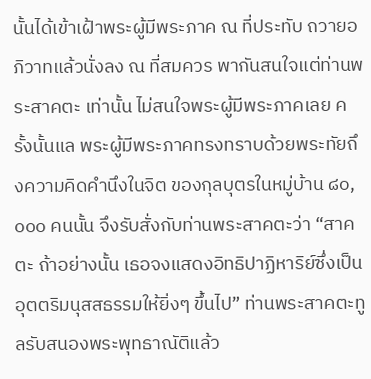นั้นได้เข้าเฝ้าพระผู้มีพระภาค ณ ที่ประทับ ถวายอภิวาทแล้วนั่งลง ณ ที่สมควร พากันสนใจแต่ท่านพระสาคตะ เท่านั้น ไม่สนใจพระผู้มีพระภาคเลย ครั้งนั้นแล พระผู้มีพระภาคทรงทราบด้วยพระทัยถึงความคิดคำนึงในจิต ของกุลบุตรในหมู่บ้าน ๘๐,๐๐๐ คนนั้น จึงรับสั่งกับท่านพระสาคตะว่า “สาคตะ ถ้าอย่างนั้น เธอจงแสดงอิทธิปาฏิหาริย์ซึ่งเป็นอุตตริมนุสสธรรมให้ยิ่งๆ ขึ้นไป” ท่านพระสาคตะทูลรับสนองพระพุทธาณัติแล้ว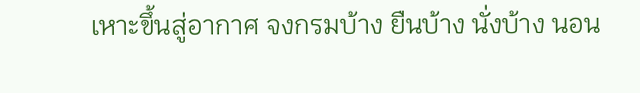เหาะขึ้นสู่อากาศ จงกรมบ้าง ยืนบ้าง นั่งบ้าง นอน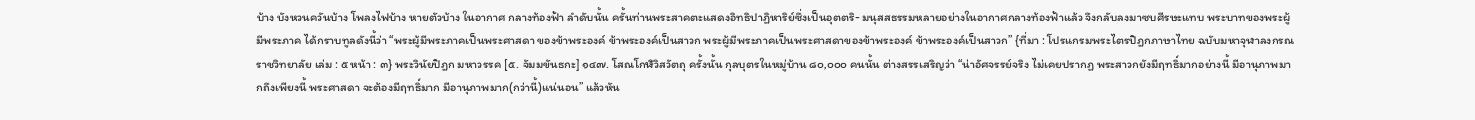บ้าง บังหวนควันบ้าง โพลงไฟบ้าง หายตัวบ้าง ในอากาศ กลางท้องฟ้า ลำดับนั้น ครั้นท่านพระสาคตะแสดงอิทธิปาฏิหาริย์ซึ่งเป็นอุตตริ- มนุสสธรรมหลายอย่างในอากาศกลางท้องฟ้าแล้ว จึงกลับลงมาซบศีรษะแทบ พระบาทของพระผู้มีพระภาค ได้กราบทูลดังนี้ว่า “พระผู้มีพระภาคเป็นพระศาสดา ของข้าพระองค์ ข้าพระองค์เป็นสาวก พระผู้มีพระภาคเป็นพระศาสดาของข้าพระองค์ ข้าพระองค์เป็นสาวก” {ที่มา : โปรแกรมพระไตรปิฎกภาษาไทย ฉบับมหาจุฬาลงกรณราชวิทยาลัย เล่ม : ๕ หน้า : ๓} พระวินัยปิฎก มหาวรรค [๕. จัมมขันธกะ] ๑๔๗. โสณโกฬิวิสวัตถุ ครั้งนั้น กุลบุตรในหมู่บ้าน ๘๐,๐๐๐ คนนั้น ต่างสรรเสริญว่า “น่าอัศจรรย์จริง ไม่เคยปรากฏ พระสาวกยังมีฤทธิ์มากอย่างนี้ มีอานุภาพมากถึงเพียงนี้ พระศาสดา จะต้องมีฤทธิ์มาก มีอานุภาพมาก(กว่านี้)แน่นอน” แล้วหัน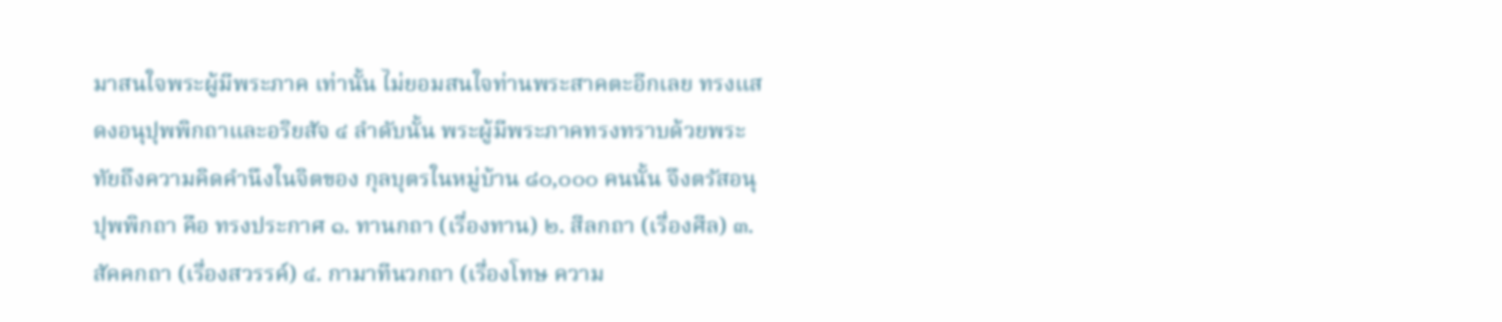มาสนใจพระผู้มีพระภาค เท่านั้น ไม่ยอมสนใจท่านพระสาคตะอีกเลย ทรงแสดงอนุปุพพิกถาและอริยสัจ ๔ ลำดับนั้น พระผู้มีพระภาคทรงทราบด้วยพระทัยถึงความคิดคำนึงในจิตของ กุลบุตรในหมู่บ้าน ๘๐,๐๐๐ คนนั้น จึงตรัสอนุปุพพิกถา คือ ทรงประกาศ ๑. ทานกถา (เรื่องทาน) ๒. สีลกถา (เรื่องศีล) ๓. สัคคกถา (เรื่องสวรรค์) ๔. กามาทีนวกถา (เรื่องโทษ ความ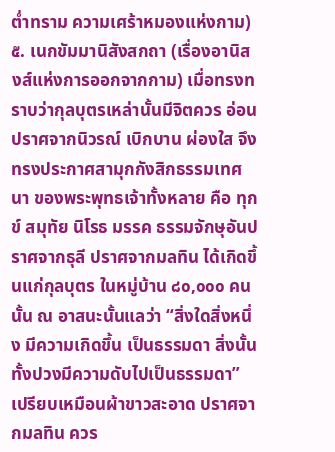ต่ำทราม ความเศร้าหมองแห่งกาม) ๕. เนกขัมมานิสังสกถา (เรื่องอานิสงส์แห่งการออกจากกาม) เมื่อทรงทราบว่ากุลบุตรเหล่านั้นมีจิตควร อ่อน ปราศจากนิวรณ์ เบิกบาน ผ่องใส จึงทรงประกาศสามุกกังสิกธรรมเทศนา ของพระพุทธเจ้าทั้งหลาย คือ ทุกข์ สมุทัย นิโรธ มรรค ธรรมจักษุอันปราศจากธุลี ปราศจากมลทิน ได้เกิดขึ้นแก่กุลบุตร ในหมู่บ้าน ๘๐,๐๐๐ คนนั้น ณ อาสนะนั้นแลว่า “สิ่งใดสิ่งหนึ่ง มีความเกิดขึ้น เป็นธรรมดา สิ่งนั้นทั้งปวงมีความดับไปเป็นธรรมดา” เปรียบเหมือนผ้าขาวสะอาด ปราศจากมลทิน ควร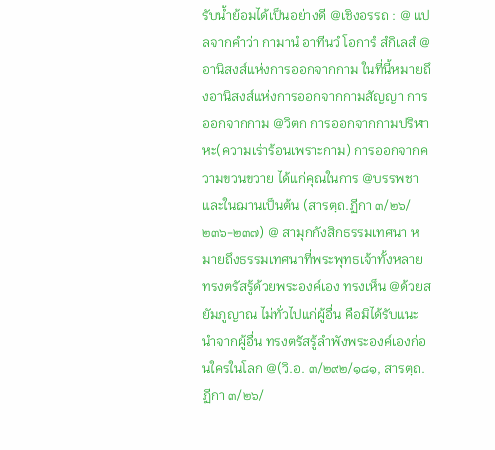รับน้ำย้อมได้เป็นอย่างดี @เชิงอรรถ : @ แปลจากคำว่า กามานํ อาทีนวํ โอการํ สํกิเลสํ @ อานิสงส์แห่งการออกจากกาม ในที่นี้หมายถึงอานิสงส์แห่งการออกจากกามสัญญา การออกจากกาม @วิตก การออกจากกามปริฬาหะ(ความเร่าร้อนเพราะกาม) การออกจากความขวนขวาย ได้แก่คุณในการ @บรรพชาและในฌานเป็นต้น (สารตฺถ.ฏีกา ๓/๒๖/๒๓๖-๒๓๗) @ สามุกกังสิกธรรมเทศนา หมายถึงธรรมเทศนาที่พระพุทธเจ้าทั้งหลายทรงตรัสรู้ด้วยพระองค์เอง ทรงเห็น @ด้วยสยัมภูญาณ ไม่ทั่วไปแก่ผู้อื่น คือมิได้รับแนะนำจากผู้อื่น ทรงตรัสรู้ลำพังพระองค์เองก่อนใครในโลก @(วิ.อ. ๓/๒๙๒/๑๘๑, สารตฺถ.ฏีกา ๓/๒๖/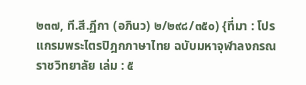๒๓๗, ที.สี.ฏีกา (อภินว) ๒/๒๙๘/๓๕๐) {ที่มา : โปรแกรมพระไตรปิฎกภาษาไทย ฉบับมหาจุฬาลงกรณราชวิทยาลัย เล่ม : ๕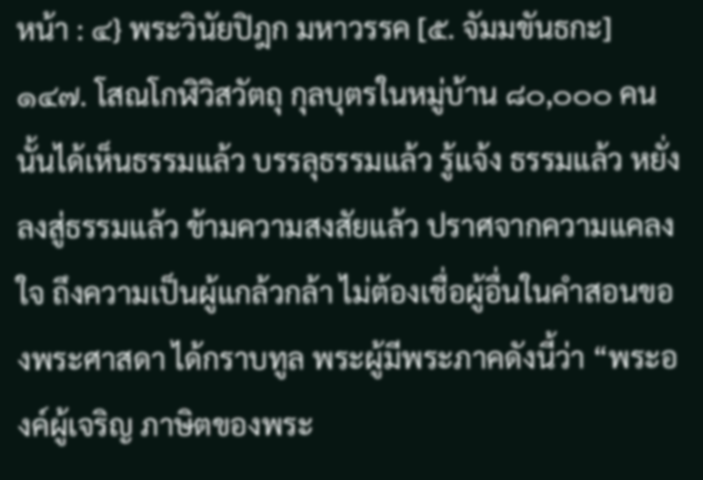หน้า : ๔} พระวินัยปิฎก มหาวรรค [๕. จัมมขันธกะ] ๑๔๗. โสณโกฬิวิสวัตถุ กุลบุตรในหมู่บ้าน ๘๐,๐๐๐ คนนั้นได้เห็นธรรมแล้ว บรรลุธรรมแล้ว รู้แจ้ง ธรรมแล้ว หยั่งลงสู่ธรรมแล้ว ข้ามความสงสัยแล้ว ปราศจากความแคลงใจ ถึงความเป็นผู้แกล้วกล้า ไม่ต้องเชื่อผู้อื่นในคำสอนของพระศาสดา ได้กราบทูล พระผู้มีพระภาคดังนี้ว่า “พระองค์ผู้เจริญ ภาษิตของพระ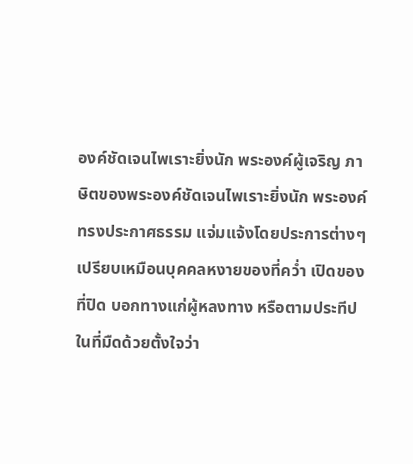องค์ชัดเจนไพเราะยิ่งนัก พระองค์ผู้เจริญ ภาษิตของพระองค์ชัดเจนไพเราะยิ่งนัก พระองค์ทรงประกาศธรรม แจ่มแจ้งโดยประการต่างๆ เปรียบเหมือนบุคคลหงายของที่คว่ำ เปิดของที่ปิด บอกทางแก่ผู้หลงทาง หรือตามประทีปในที่มืดด้วยตั้งใจว่า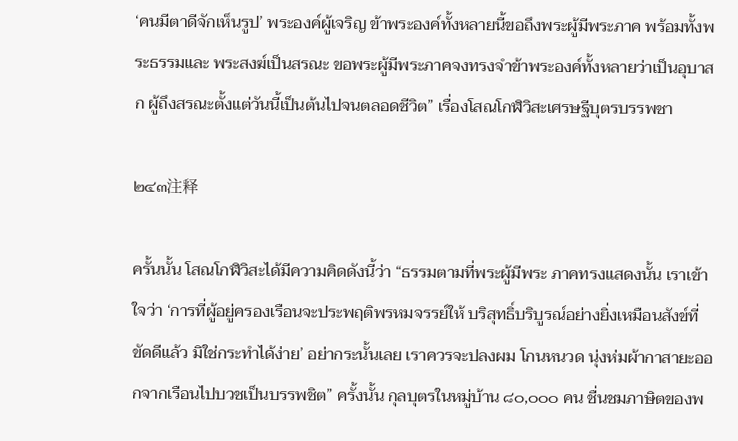‘คนมีตาดีจักเห็นรูป’ พระองค์ผู้เจริญ ข้าพระองค์ทั้งหลายนี้ขอถึงพระผู้มีพระภาค พร้อมทั้งพระธรรมและ พระสงฆ์เป็นสรณะ ขอพระผู้มีพระภาคจงทรงจำข้าพระองค์ทั้งหลายว่าเป็นอุบาสก ผู้ถึงสรณะตั้งแต่วันนี้เป็นต้นไปจนตลอดชีวิต” เรื่องโสณโกฬิวิสะเศรษฐีบุตรบรรพชา

๒๔๓注释

ครั้นนั้น โสณโกฬิวิสะได้มีความคิดดังนี้ว่า “ธรรมตามที่พระผู้มีพระ ภาคทรงแสดงนั้น เราเข้าใจว่า ‘การที่ผู้อยู่ครองเรือนจะประพฤติพรหมจรรย์ให้ บริสุทธิ์บริบูรณ์อย่างยิ่งเหมือนสังข์ที่ขัดดีแล้ว มิใช่กระทำได้ง่าย’ อย่ากระนั้นเลย เราควรจะปลงผม โกนหนวด นุ่งห่มผ้ากาสายะออกจากเรือนไปบวชเป็นบรรพชิต” ครั้งนั้น กุลบุตรในหมู่บ้าน ๘๐,๐๐๐ คน ชื่นชมภาษิตของพ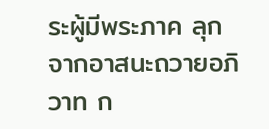ระผู้มีพระภาค ลุกจากอาสนะถวายอภิวาท ก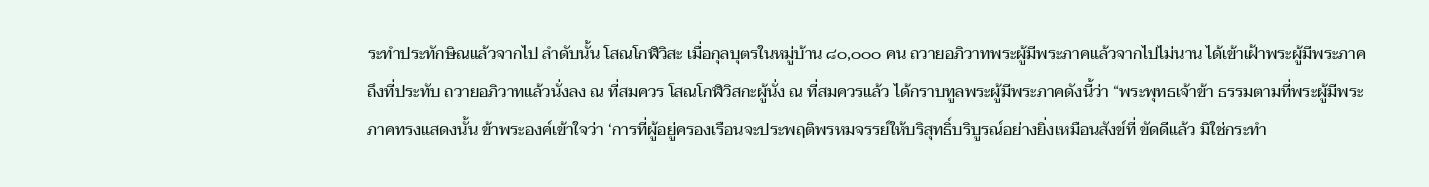ระทำประทักษิณแล้วจากไป ลำดับนั้น โสณโกฬิวิสะ เมื่อกุลบุตรในหมู่บ้าน ๘๐,๐๐๐ คน ถวายอภิวาทพระผู้มีพระภาคแล้วจากไปไม่นาน ได้เข้าเฝ้าพระผู้มีพระภาคถึงที่ประทับ ถวายอภิวาทแล้วนั่งลง ณ ที่สมควร โสณโกฬิวิสกะผู้นั่ง ณ ที่สมควรแล้ว ได้กราบทูลพระผู้มีพระภาคดังนี้ว่า “พระพุทธเจ้าข้า ธรรมตามที่พระผู้มีพระภาคทรงแสดงนั้น ข้าพระองค์เข้าใจว่า ‘การที่ผู้อยู่ครองเรือนจะประพฤติพรหมจรรย์ให้บริสุทธิ์บริบูรณ์อย่างยิ่งเหมือนสังข์ที่ ขัดดีแล้ว มิใช่กระทำ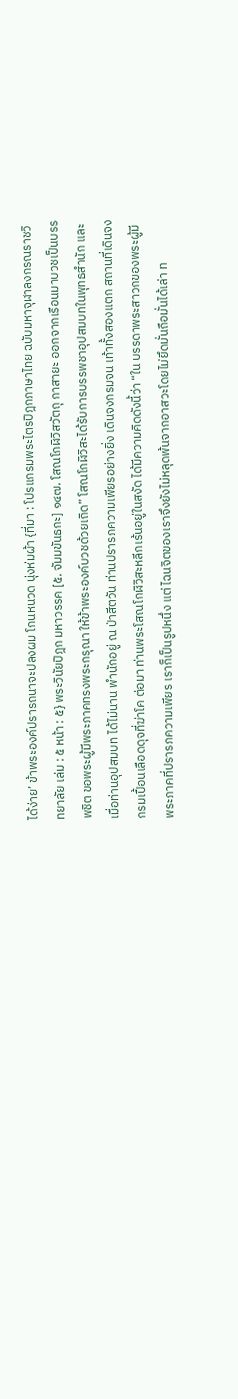ได้ง่าย’ ข้าพระองค์ปรารถนาจะปลงผม โกนหนวด นุ่งห่มผ้า {ที่มา : โปรแกรมพระไตรปิฎกภาษาไทย ฉบับมหาจุฬาลงกรณราชวิทยาลัย เล่ม : ๕ หน้า : ๕} พระวินัยปิฎก มหาวรรค [๕. จัมมขันธกะ] ๑๔๗. โสณโกฬิวิสวัตถุ กาสายะ ออกจากเรือนมาบวชเป็นบรรพชิต ขอพระผู้มีพระภาคทรงพระกรุณา ให้ข้าพระองค์บวชด้วยเถิด” โสณโกฬิวิสะได้รับการบรรพชาอุปสมบทในพุทธสำนัก และเมื่อท่านอุปสมบท ได้ไม่นาน พำนักอยู่ ณ ป่าสีตวัน ท่านปรารภความเพียรอย่างยิ่ง เดินจงกรมจน เท้าทั้งสองแตก สถานที่เดินจงกรมเปื้อนเลือดดุจที่ฆ่าโค ต่อมา ท่านพระโสณโกฬิวิสะหลีกเร้นอยู่ในสงัด ได้มีความคิดดังนี้ว่า “ใน บรรดาพระสาวกของพระผู้มีพระภาคที่ปรารภความเพียร เราก็เป็นรูปหนึ่ง แต่ ไฉนจิตของเราจึงยังไม่หลุดพ้นจากอาสวะโดยไม่ยึดมั่นถือมั่นได้เล่า ท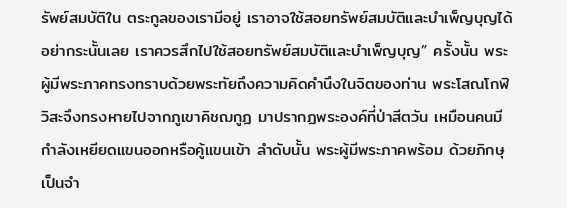รัพย์สมบัติใน ตระกูลของเรามีอยู่ เราอาจใช้สอยทรัพย์สมบัติและบำเพ็ญบุญได้ อย่ากระนั้นเลย เราควรสึกไปใช้สอยทรัพย์สมบัติและบำเพ็ญบุญ” ครั้งนั้น พระผู้มีพระภาคทรงทราบด้วยพระทัยถึงความคิดคำนึงในจิตของท่าน พระโสณโกฬิวิสะจึงทรงหายไปจากภูเขาคิชฌกูฏ มาปรากฏพระองค์ที่ป่าสีตวัน เหมือนคนมีกำลังเหยียดแขนออกหรือคู้แขนเข้า ลำดับนั้น พระผู้มีพระภาคพร้อม ด้วยภิกษุเป็นจำ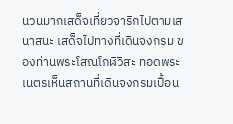นวนมากเสด็จเที่ยวจาริกไปตามเสนาสนะ เสด็จไปทางที่เดินจงกรม ของท่านพระโสณโกฬิวิสะ ทอดพระเนตรเห็นสถานที่เดินจงกรมเปื้อน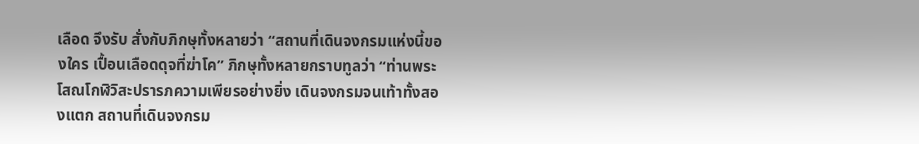เลือด จึงรับ สั่งกับภิกษุทั้งหลายว่า “สถานที่เดินจงกรมแห่งนี้ของใคร เปื้อนเลือดดุจที่ฆ่าโค” ภิกษุทั้งหลายกราบทูลว่า “ท่านพระโสณโกฬิวิสะปรารภความเพียรอย่างยิ่ง เดินจงกรมจนเท้าทั้งสองแตก สถานที่เดินจงกรม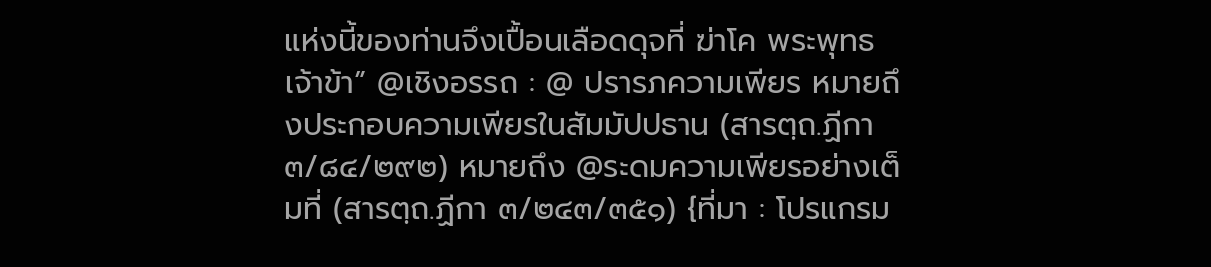แห่งนี้ของท่านจึงเปื้อนเลือดดุจที่ ฆ่าโค พระพุทธเจ้าข้า” @เชิงอรรถ : @ ปรารภความเพียร หมายถึงประกอบความเพียรในสัมมัปปธาน (สารตฺถ.ฏีกา ๓/๘๔/๒๙๒) หมายถึง @ระดมความเพียรอย่างเต็มที่ (สารตฺถ.ฏีกา ๓/๒๔๓/๓๕๑) {ที่มา : โปรแกรม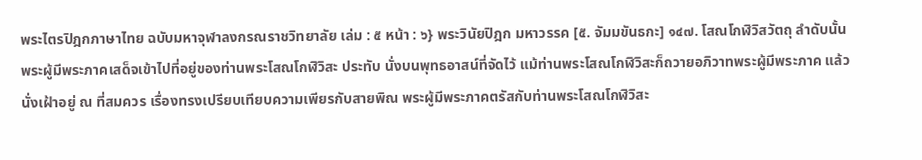พระไตรปิฎกภาษาไทย ฉบับมหาจุฬาลงกรณราชวิทยาลัย เล่ม : ๕ หน้า : ๖} พระวินัยปิฎก มหาวรรค [๕. จัมมขันธกะ] ๑๔๗. โสณโกฬิวิสวัตถุ ลำดับนั้น พระผู้มีพระภาคเสด็จเข้าไปที่อยู่ของท่านพระโสณโกฬิวิสะ ประทับ นั่งบนพุทธอาสน์ที่จัดไว้ แม้ท่านพระโสณโกฬิวิสะก็ถวายอภิวาทพระผู้มีพระภาค แล้วนั่งเฝ้าอยู่ ณ ที่สมควร เรื่องทรงเปรียบเทียบความเพียรกับสายพิณ พระผู้มีพระภาคตรัสกับท่านพระโสณโกฬิวิสะ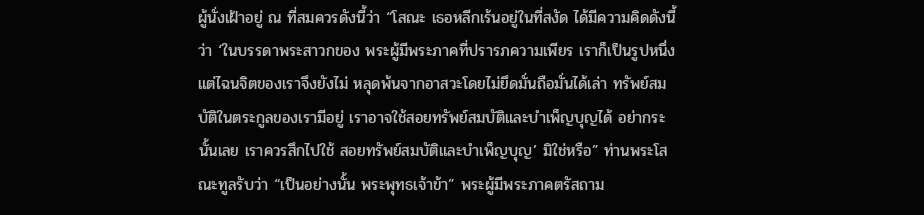ผู้นั่งเฝ้าอยู่ ณ ที่สมควรดังนี้ว่า “โสณะ เธอหลีกเร้นอยู่ในที่สงัด ได้มีความคิดดังนี้ว่า ‘ในบรรดาพระสาวกของ พระผู้มีพระภาคที่ปรารภความเพียร เราก็เป็นรูปหนึ่ง แต่ไฉนจิตของเราจึงยังไม่ หลุดพ้นจากอาสวะโดยไม่ยึดมั่นถือมั่นได้เล่า ทรัพย์สมบัติในตระกูลของเรามีอยู่ เราอาจใช้สอยทรัพย์สมบัติและบำเพ็ญบุญได้ อย่ากระนั้นเลย เราควรสึกไปใช้ สอยทรัพย์สมบัติและบำเพ็ญบุญ’ มิใช่หรือ” ท่านพระโสณะทูลรับว่า “เป็นอย่างนั้น พระพุทธเจ้าข้า” พระผู้มีพระภาคตรัสถาม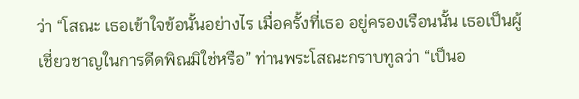ว่า “โสณะ เธอเข้าใจข้อนั้นอย่างไร เมื่อครั้งที่เธอ อยู่ครองเรือนนั้น เธอเป็นผู้เชี่ยวชาญในการดีดพิณมิใช่หรือ” ท่านพระโสณะกราบทูลว่า “เป็นอ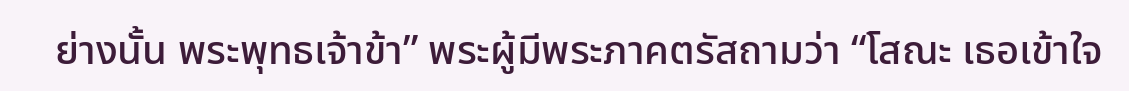ย่างนั้น พระพุทธเจ้าข้า” พระผู้มีพระภาคตรัสถามว่า “โสณะ เธอเข้าใจ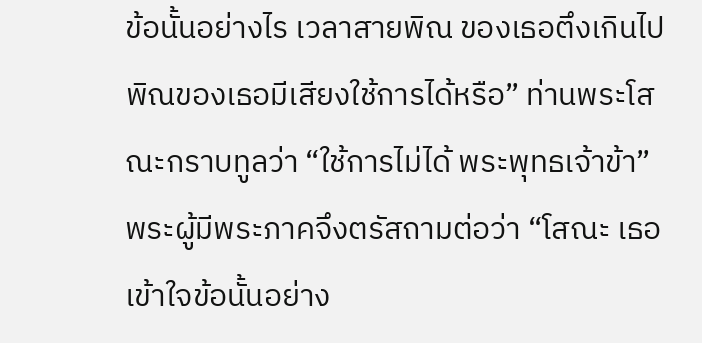ข้อนั้นอย่างไร เวลาสายพิณ ของเธอตึงเกินไป พิณของเธอมีเสียงใช้การได้หรือ” ท่านพระโสณะกราบทูลว่า “ใช้การไม่ได้ พระพุทธเจ้าข้า” พระผู้มีพระภาคจึงตรัสถามต่อว่า “โสณะ เธอเข้าใจข้อนั้นอย่าง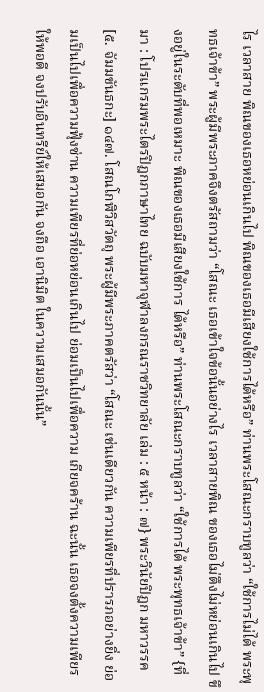ไร เวลาสาย พิณของเธอหย่อนเกินไป พิณของเธอมีเสียงใช้การได้หรือ” ท่านพระโสณะกราบทูลว่า “ใช้การไม่ได้ พระพุทธเจ้าข้า” พระผู้มีพระภาคจึงตรัสถามว่า “โสณะ เธอเข้าใจข้อนั้นอย่างไร เวลาสายพิณ ของเธอไม่ตึงไม่หย่อนเกินไป ขึงอยู่ในระดับที่พอเหมาะ พิณของเธอมีเสียงใช้การ ได้หรือ” ท่านพระโสณะกราบทูลว่า “ใช้การได้ พระพุทธเจ้าข้า” {ที่มา : โปรแกรมพระไตรปิฎกภาษาไทย ฉบับมหาจุฬาลงกรณราชวิทยาลัย เล่ม : ๕ หน้า : ๗} พระวินัยปิฎก มหาวรรค [๕. จัมมขันธกะ] ๑๔๗. โสณโกฬิวิสวัตถุ พระผู้มีพระภาคตรัสว่า “โสณะ เช่นเดียวกัน ความเพียรที่ปรารภอย่างยิ่ง ย่อมเป็นไปเพื่อความฟุ้งซ่าน ความเพียรที่ย่อหย่อนเกินไป ย่อมเป็นไปเพื่อความ เกียจคร้าน ฉะนั้น เธอจงตั้งความเพียรให้พอดี จงปรับอินทรีย์ให้เสมอกัน จงถือ เอานิมิต ในความเสมอกันนั้น”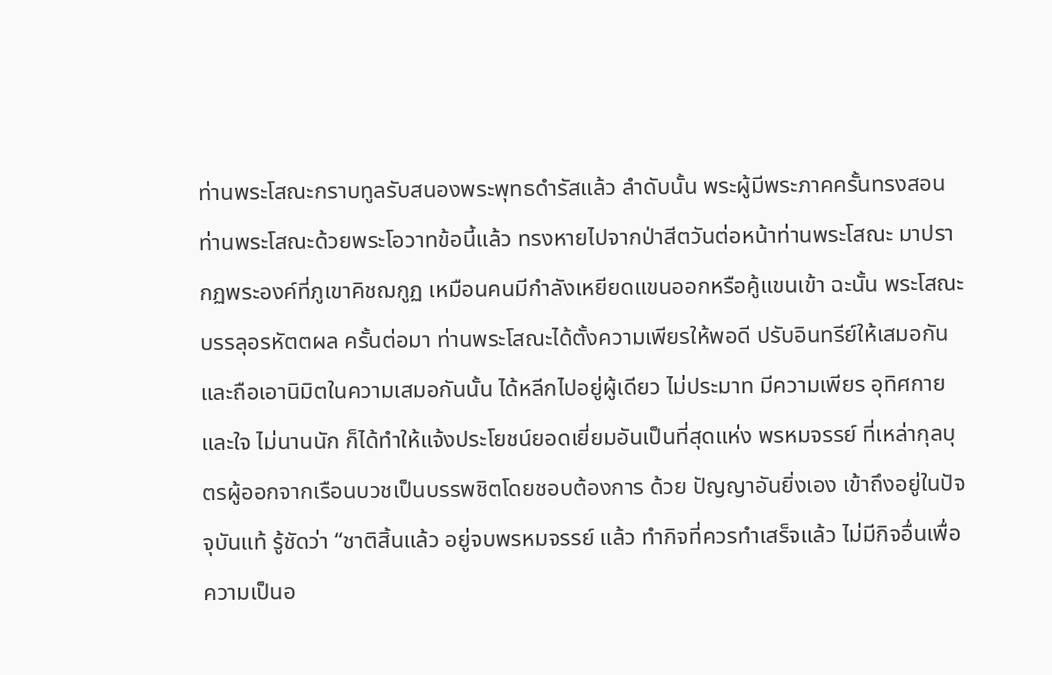ท่านพระโสณะกราบทูลรับสนองพระพุทธดำรัสแล้ว ลำดับนั้น พระผู้มีพระภาคครั้นทรงสอนท่านพระโสณะด้วยพระโอวาทข้อนี้แล้ว ทรงหายไปจากป่าสีตวันต่อหน้าท่านพระโสณะ มาปรากฏพระองค์ที่ภูเขาคิชฌกูฏ เหมือนคนมีกำลังเหยียดแขนออกหรือคู้แขนเข้า ฉะนั้น พระโสณะบรรลุอรหัตตผล ครั้นต่อมา ท่านพระโสณะได้ตั้งความเพียรให้พอดี ปรับอินทรีย์ให้เสมอกัน และถือเอานิมิตในความเสมอกันนั้น ได้หลีกไปอยู่ผู้เดียว ไม่ประมาท มีความเพียร อุทิศกายและใจ ไม่นานนัก ก็ได้ทำให้แจ้งประโยชน์ยอดเยี่ยมอันเป็นที่สุดแห่ง พรหมจรรย์ ที่เหล่ากุลบุตรผู้ออกจากเรือนบวชเป็นบรรพชิตโดยชอบต้องการ ด้วย ปัญญาอันยิ่งเอง เข้าถึงอยู่ในปัจจุบันแท้ รู้ชัดว่า “ชาติสิ้นแล้ว อยู่จบพรหมจรรย์ แล้ว ทำกิจที่ควรทำเสร็จแล้ว ไม่มีกิจอื่นเพื่อความเป็นอ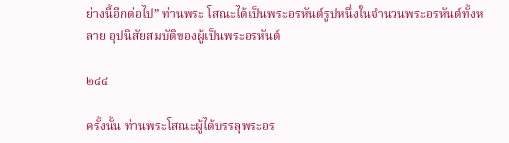ย่างนี้อีกต่อไป” ท่านพระ โสณะได้เป็นพระอรหันต์รูปหนึ่งในจำนวนพระอรหันต์ทั้งหลาย อุปนิสัยสมบัติของผู้เป็นพระอรหันต์

๒๔๔

ครั้งนั้น ท่านพระโสณะผู้ได้บรรลุพระอร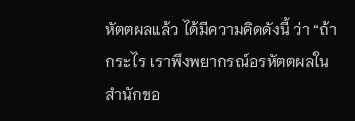หัตตผลแล้ว ได้มีความคิดดังนี้ ว่า “ถ้ากระไร เราพึงพยากรณ์อรหัตตผลในสำนักขอ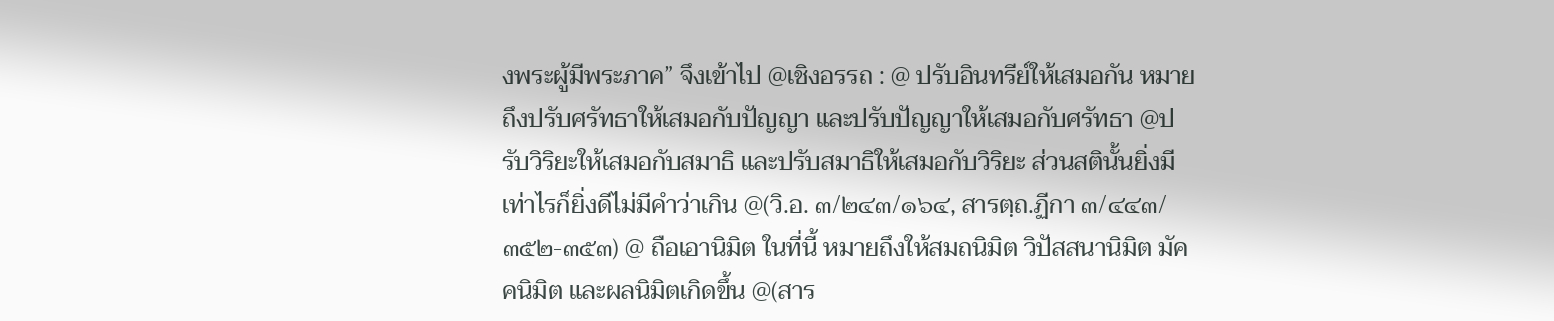งพระผู้มีพระภาค” จึงเข้าไป @เชิงอรรถ : @ ปรับอินทรีย์ให้เสมอกัน หมายถึงปรับศรัทธาให้เสมอกับปัญญา และปรับปัญญาให้เสมอกับศรัทธา @ปรับวิริยะให้เสมอกับสมาธิ และปรับสมาธิให้เสมอกับวิริยะ ส่วนสตินั้นยิ่งมีเท่าไรก็ยิ่งดีไม่มีคำว่าเกิน @(วิ.อ. ๓/๒๔๓/๑๖๔, สารตฺถ.ฏีกา ๓/๔๔๓/๓๕๒-๓๕๓) @ ถือเอานิมิต ในที่นี้ หมายถึงให้สมถนิมิต วิปัสสนานิมิต มัคคนิมิต และผลนิมิตเกิดขึ้น @(สาร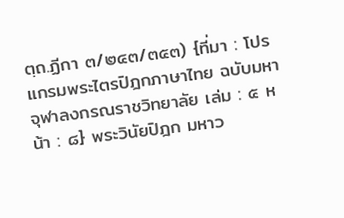ตฺถ.ฏีกา ๓/๒๔๓/๓๕๓) {ที่มา : โปรแกรมพระไตรปิฎกภาษาไทย ฉบับมหาจุฬาลงกรณราชวิทยาลัย เล่ม : ๕ หน้า : ๘} พระวินัยปิฎก มหาว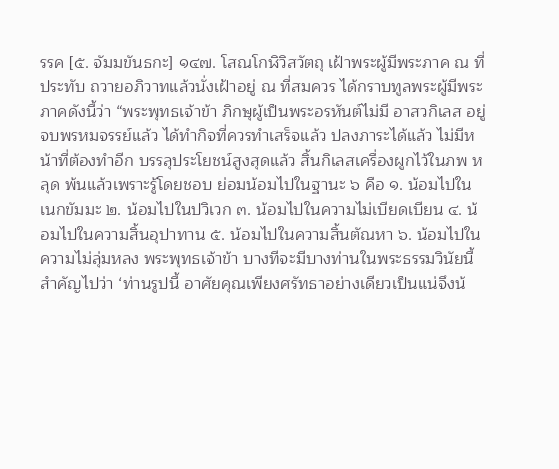รรค [๕. จัมมขันธกะ] ๑๔๗. โสณโกฬิวิสวัตถุ เฝ้าพระผู้มีพระภาค ณ ที่ประทับ ถวายอภิวาทแล้วนั่งเฝ้าอยู่ ณ ที่สมควร ได้กราบทูลพระผู้มีพระภาคดังนี้ว่า “พระพุทธเจ้าข้า ภิกษุผู้เป็นพระอรหันต์ไม่มี อาสวกิเลส อยู่จบพรหมจรรย์แล้ว ได้ทำกิจที่ควรทำเสร็จแล้ว ปลงภาระได้แล้ว ไม่มีหน้าที่ต้องทำอีก บรรลุประโยชน์สูงสุดแล้ว สิ้นกิเลสเครื่องผูกไว้ในภพ หลุด พ้นแล้วเพราะรู้โดยชอบ ย่อมน้อมไปในฐานะ ๖ คือ ๑. น้อมไปในเนกขัมมะ ๒. น้อมไปในปวิเวก ๓. น้อมไปในความไม่เบียดเบียน ๔. น้อมไปในความสิ้นอุปาทาน ๕. น้อมไปในความสิ้นตัณหา ๖. น้อมไปในความไม่ลุ่มหลง พระพุทธเจ้าข้า บางทีจะมีบางท่านในพระธรรมวินัยนี้สำคัญไปว่า ‘ท่านรูปนี้ อาศัยคุณเพียงศรัทธาอย่างเดียวเป็นแน่จึงน้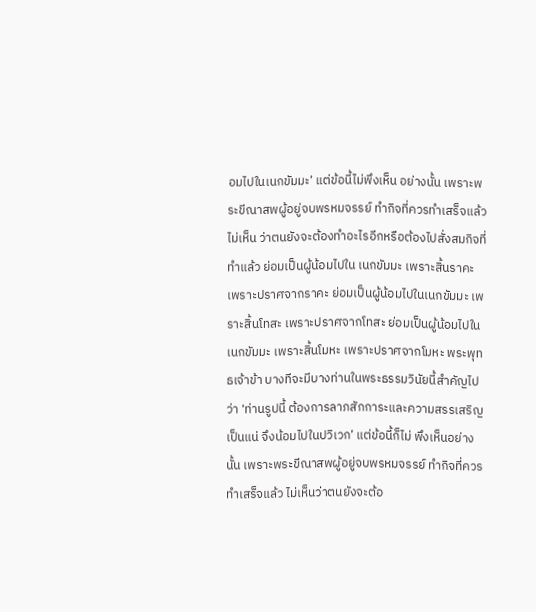อมไปในเนกขัมมะ’ แต่ข้อนี้ไม่พึงเห็น อย่างนั้น เพราะพระขีณาสพผู้อยู่จบพรหมจรรย์ ทำกิจที่ควรทำเสร็จแล้ว ไม่เห็น ว่าตนยังจะต้องทำอะไรอีกหรือต้องไปสั่งสมกิจที่ทำแล้ว ย่อมเป็นผู้น้อมไปใน เนกขัมมะ เพราะสิ้นราคะ เพราะปราศจากราคะ ย่อมเป็นผู้น้อมไปในเนกขัมมะ เพราะสิ้นโทสะ เพราะปราศจากโทสะ ย่อมเป็นผู้น้อมไปในเนกขัมมะ เพราะสิ้นโมหะ เพราะปราศจากโมหะ พระพุทธเจ้าข้า บางทีจะมีบางท่านในพระธรรมวินัยนี้สำคัญไปว่า ‘ท่านรูปนี้ ต้องการลาภสักการะและความสรรเสริญเป็นแน่ จึงน้อมไปในปวิเวก’ แต่ข้อนี้ก็ไม่ พึงเห็นอย่างนั้น เพราะพระขีณาสพผู้อยู่จบพรหมจรรย์ ทำกิจที่ควรทำเสร็จแล้ว ไม่เห็นว่าตนยังจะต้อ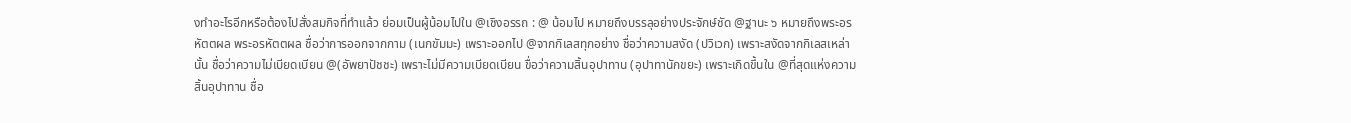งทำอะไรอีกหรือต้องไปสั่งสมกิจที่ทำแล้ว ย่อมเป็นผู้น้อมไปใน @เชิงอรรถ : @ น้อมไป หมายถึงบรรลุอย่างประจักษ์ชัด @ฐานะ ๖ หมายถึงพระอรหัตตผล พระอรหัตตผล ชื่อว่าการออกจากกาม (เนกขัมมะ) เพราะออกไป @จากกิเลสทุกอย่าง ชื่อว่าความสงัด (ปวิเวก) เพราะสงัดจากกิเลสเหล่านั้น ชื่อว่าความไม่เบียดเบียน @(อัพยาปัชชะ) เพราะไม่มีความเบียดเบียน ขื่อว่าความสิ้นอุปาทาน (อุปาทานักขยะ) เพราะเกิดขึ้นใน @ที่สุดแห่งความสิ้นอุปาทาน ชื่อ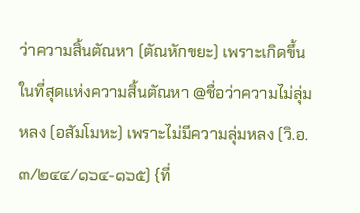ว่าความสิ้นตัณหา (ตัณหักขยะ) เพราะเกิดขึ้นในที่สุดแห่งความสิ้นตัณหา @ชื่อว่าความไม่ลุ่มหลง (อสัมโมหะ) เพราะไม่มีความลุ่มหลง (วิ.อ. ๓/๒๔๔/๑๖๔-๑๖๕) {ที่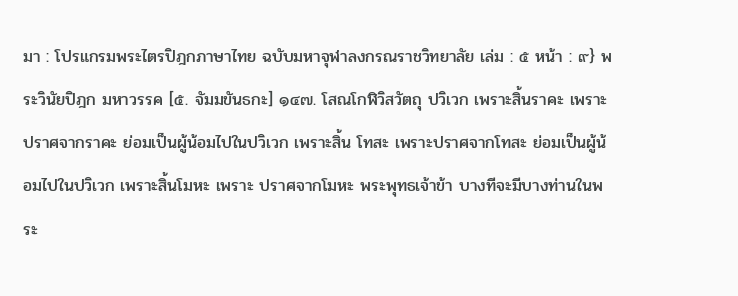มา : โปรแกรมพระไตรปิฎกภาษาไทย ฉบับมหาจุฬาลงกรณราชวิทยาลัย เล่ม : ๕ หน้า : ๙} พระวินัยปิฎก มหาวรรค [๕. จัมมขันธกะ] ๑๔๗. โสณโกฬิวิสวัตถุ ปวิเวก เพราะสิ้นราคะ เพราะปราศจากราคะ ย่อมเป็นผู้น้อมไปในปวิเวก เพราะสิ้น โทสะ เพราะปราศจากโทสะ ย่อมเป็นผู้น้อมไปในปวิเวก เพราะสิ้นโมหะ เพราะ ปราศจากโมหะ พระพุทธเจ้าข้า บางทีจะมีบางท่านในพระ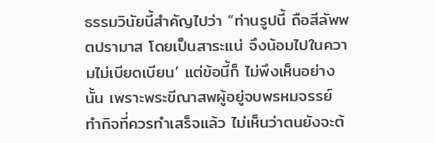ธรรมวินัยนี้สำคัญไปว่า “ท่านรูปนี้ ถือสีลัพพตปรามาส โดยเป็นสาระแน่ จึงน้อมไปในความไม่เบียดเบียน’ แต่ข้อนี้ก็ ไม่พึงเห็นอย่างนั้น เพราะพระขีณาสพผู้อยู่จบพรหมจรรย์ ทำกิจที่ควรทำเสร็จแล้ว ไม่เห็นว่าตนยังจะต้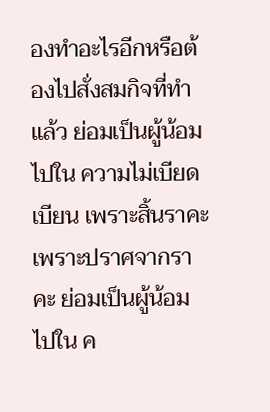องทำอะไรอีกหรือต้องไปสั่งสมกิจที่ทำแล้ว ย่อมเป็นผู้น้อมไปใน ความไม่เบียดเบียน เพราะสิ้นราคะ เพราะปราศจากราคะ ย่อมเป็นผู้น้อมไปใน ค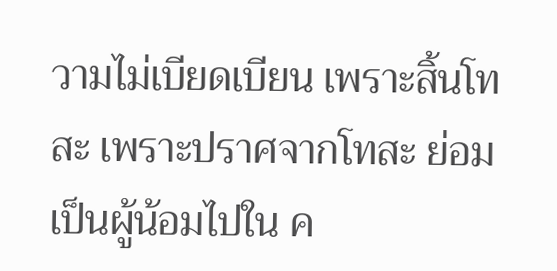วามไม่เบียดเบียน เพราะสิ้นโทสะ เพราะปราศจากโทสะ ย่อมเป็นผู้น้อมไปใน ค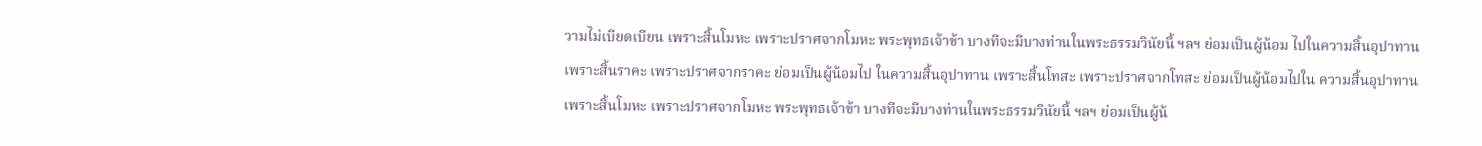วามไม่เบียดเบียน เพราะสิ้นโมหะ เพราะปราศจากโมหะ พระพุทธเจ้าข้า บางทีจะมีบางท่านในพระธรรมวินัยนี้ ฯลฯ ย่อมเป็นผู้น้อม ไปในความสิ้นอุปาทาน เพราะสิ้นราคะ เพราะปราศจากราคะ ย่อมเป็นผู้น้อมไป ในความสิ้นอุปาทาน เพราะสิ้นโทสะ เพราะปราศจากโทสะ ย่อมเป็นผู้น้อมไปใน ความสิ้นอุปาทาน เพราะสิ้นโมหะ เพราะปราศจากโมหะ พระพุทธเจ้าข้า บางทีจะมีบางท่านในพระธรรมวินัยนี้ ฯลฯ ย่อมเป็นผู้น้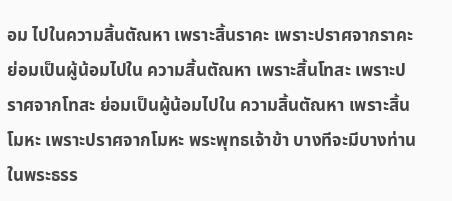อม ไปในความสิ้นตัณหา เพราะสิ้นราคะ เพราะปราศจากราคะ ย่อมเป็นผู้น้อมไปใน ความสิ้นตัณหา เพราะสิ้นโทสะ เพราะปราศจากโทสะ ย่อมเป็นผู้น้อมไปใน ความสิ้นตัณหา เพราะสิ้นโมหะ เพราะปราศจากโมหะ พระพุทธเจ้าข้า บางทีจะมีบางท่านในพระธรร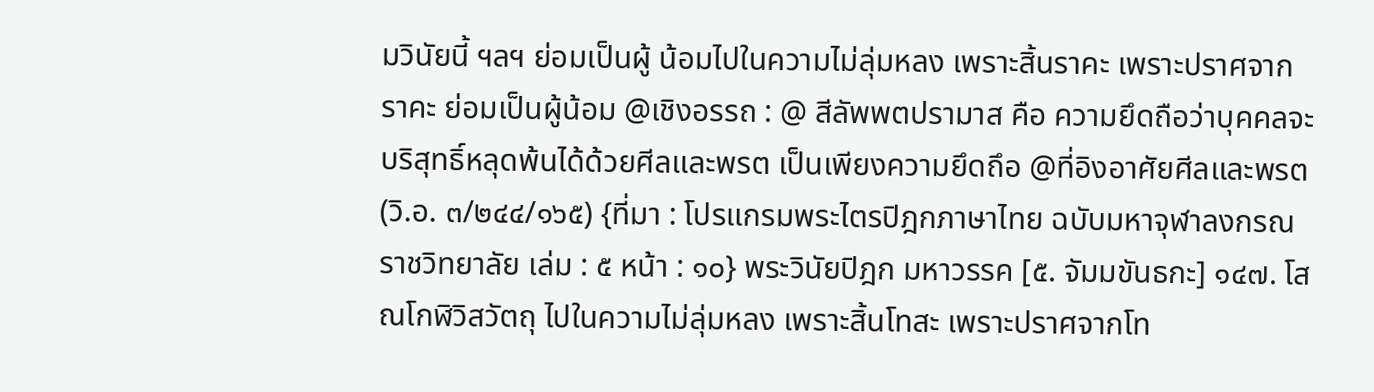มวินัยนี้ ฯลฯ ย่อมเป็นผู้ น้อมไปในความไม่ลุ่มหลง เพราะสิ้นราคะ เพราะปราศจากราคะ ย่อมเป็นผู้น้อม @เชิงอรรถ : @ สีลัพพตปรามาส คือ ความยึดถือว่าบุคคลจะบริสุทธิ์หลุดพ้นได้ด้วยศีลและพรต เป็นเพียงความยึดถึอ @ที่อิงอาศัยศีลและพรต (วิ.อ. ๓/๒๔๔/๑๖๕) {ที่มา : โปรแกรมพระไตรปิฎกภาษาไทย ฉบับมหาจุฬาลงกรณราชวิทยาลัย เล่ม : ๕ หน้า : ๑๐} พระวินัยปิฎก มหาวรรค [๕. จัมมขันธกะ] ๑๔๗. โสณโกฬิวิสวัตถุ ไปในความไม่ลุ่มหลง เพราะสิ้นโทสะ เพราะปราศจากโท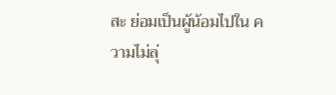สะ ย่อมเป็นผู้น้อมไปใน ความไม่ลุ่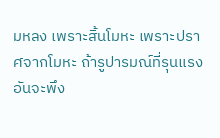มหลง เพราะสิ้นโมหะ เพราะปราศจากโมหะ ถ้ารูปารมณ์ที่รุนแรงอันจะพึง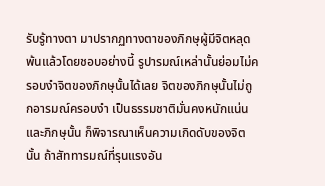รับรู้ทางตา มาปรากฏทางตาของภิกษุผู้มีจิตหลุด พ้นแล้วโดยชอบอย่างนี้ รูปารมณ์เหล่านั้นย่อมไม่ครอบงำจิตของภิกษุนั้นได้เลย จิตของภิกษุนั้นไม่ถูกอารมณ์ครอบงำ เป็นธรรมชาติมั่นคงหนักแน่น และภิกษุนั้น ก็พิจารณาเห็นความเกิดดับของจิตนั้น ถ้าสัททารมณ์ที่รุนแรงอัน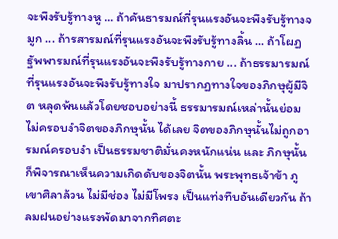จะพึงรับรู้ทางหู ... ถ้าคันธารมณ์ที่รุนแรงอันจะพึงรับรู้ทางจมูก ... ถ้ารสารมณ์ที่รุนแรงอันจะพึงรับรู้ทางลิ้น ... ถ้าโผฏฐัพพารมณ์ที่รุนแรงอันจะพึงรับรู้ทางกาย ... ถ้าธรรมารมณ์ที่รุนแรงอันจะพึงรับรู้ทางใจ มาปรากฏทางใจของภิกษุผู้มีจิต หลุดพ้นแล้วโดยชอบอย่างนี้ ธรรมารมณ์เหล่านั้นย่อมไม่ครอบงำจิตของภิกษุนั้น ได้เลย จิตของภิกษุนั้นไม่ถูกอารมณ์ครอบงำ เป็นธรรมชาติมั่นคงหนักแน่น และ ภิกษุนั้นก็พิจารณาเห็นความเกิดดับของจิตนั้น พระพุทธเจ้าข้า ภูเขาศิลาล้วน ไม่มีช่อง ไม่มีโพรง เป็นแท่งทึบอันเดียวกัน ถ้าลมฝนอย่างแรงพัดมาจากทิศตะ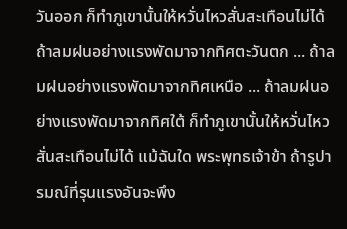วันออก ก็ทำภูเขานั้นให้หวั่นไหวสั่นสะเทือนไม่ได้ ถ้าลมฝนอย่างแรงพัดมาจากทิศตะวันตก ... ถ้าลมฝนอย่างแรงพัดมาจากทิศเหนือ ... ถ้าลมฝนอย่างแรงพัดมาจากทิศใต้ ก็ทำภูเขานั้นให้หวั่นไหวสั่นสะเทือนไม่ได้ แม้ฉันใด พระพุทธเจ้าข้า ถ้ารูปารมณ์ที่รุนแรงอันจะพึง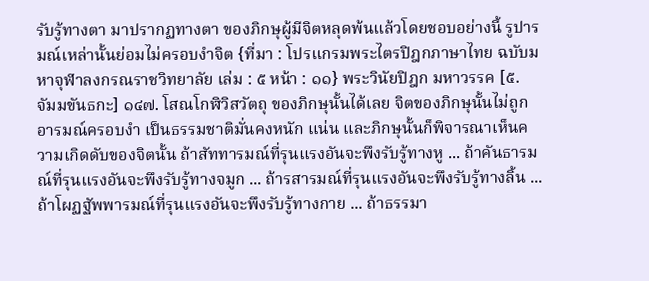รับรู้ทางตา มาปรากฏทางตา ของภิกษุผู้มีจิตหลุดพ้นแล้วโดยชอบอย่างนี้ รูปารมณ์เหล่านั้นย่อมไม่ครอบงำจิต {ที่มา : โปรแกรมพระไตรปิฎกภาษาไทย ฉบับมหาจุฬาลงกรณราชวิทยาลัย เล่ม : ๕ หน้า : ๑๑} พระวินัยปิฎก มหาวรรค [๕. จัมมขันธกะ] ๑๔๗. โสณโกฬิวิสวัตถุ ของภิกษุนั้นได้เลย จิตของภิกษุนั้นไม่ถูกอารมณ์ครอบงำ เป็นธรรมชาติมั่นคงหนัก แน่น และภิกษุนั้นก็พิจารณาเห็นความเกิดดับของจิตนั้น ถ้าสัททารมณ์ที่รุนแรงอันจะพึงรับรู้ทางหู ... ถ้าคันธารมณ์ที่รุนแรงอันจะพึงรับรู้ทางจมูก ... ถ้ารสารมณ์ที่รุนแรงอันจะพึงรับรู้ทางลิ้น ... ถ้าโผฏฐัพพารมณ์ที่รุนแรงอันจะพึงรับรู้ทางกาย ... ถ้าธรรมา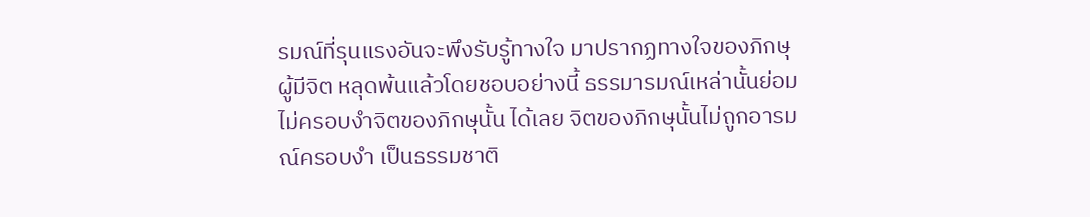รมณ์ที่รุนแรงอันจะพึงรับรู้ทางใจ มาปรากฏทางใจของภิกษุผู้มีจิต หลุดพ้นแล้วโดยชอบอย่างนี้ ธรรมารมณ์เหล่านั้นย่อมไม่ครอบงำจิตของภิกษุนั้น ได้เลย จิตของภิกษุนั้นไม่ถูกอารมณ์ครอบงำ เป็นธรรมชาติ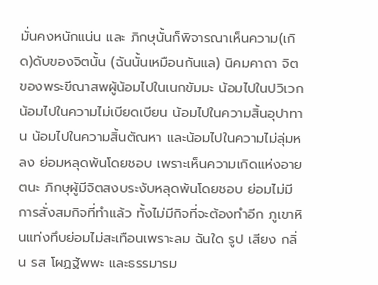มั่นคงหนักแน่น และ ภิกษุนั้นก็พิจารณาเห็นความ(เกิด)ดับของจิตนั้น (ฉันนั้นเหมือนกันแล) นิคมคาถา จิตของพระขีณาสพผู้น้อมไปในเนกขัมมะ น้อมไปในปวิเวก น้อมไปในความไม่เบียดเบียน น้อมไปในความสิ้นอุปาทาน น้อมไปในความสิ้นตัณหา และน้อมไปในความไม่ลุ่มหลง ย่อมหลุดพ้นโดยชอบ เพราะเห็นความเกิดแห่งอายตนะ ภิกษุผู้มีจิตสงบระงับหลุดพ้นโดยชอบ ย่อมไม่มีการสั่งสมกิจที่ทำแล้ว ทั้งไม่มีกิจที่จะต้องทำอีก ภูเขาหินแท่งทึบย่อมไม่สะเทือนเพราะลม ฉันใด รูป เสียง กลิ่น รส โผฏฐัพพะ และธรรมารม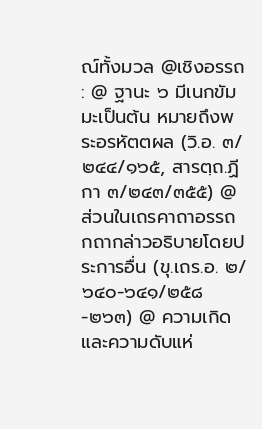ณ์ทั้งมวล @เชิงอรรถ : @ ฐานะ ๖ มีเนกขัมมะเป็นต้น หมายถึงพระอรหัตตผล (วิ.อ. ๓/๒๔๔/๑๖๕, สารตฺถ.ฏีกา ๓/๒๔๓/๓๕๕) @ส่วนในเถรคาถาอรรถกถากล่าวอธิบายโดยประการอื่น (ขุ.เถร.อ. ๒/๖๔๐-๖๔๑/๒๕๘-๒๖๓) @ ความเกิดและความดับแห่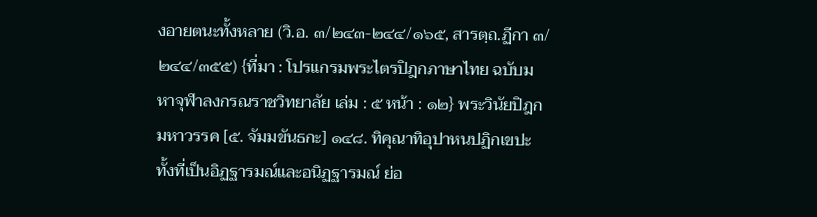งอายตนะทั้งหลาย (วิ.อ. ๓/๒๔๓-๒๔๔/๑๖๕, สารตฺถ.ฏีกา ๓/๒๔๔/๓๕๕) {ที่มา : โปรแกรมพระไตรปิฎกภาษาไทย ฉบับมหาจุฬาลงกรณราชวิทยาลัย เล่ม : ๕ หน้า : ๑๒} พระวินัยปิฎก มหาวรรค [๕. จัมมขันธกะ] ๑๔๘. ทิคุณาทิอุปาหนปฏิกเขปะ ทั้งที่เป็นอิฏฐารมณ์และอนิฏฐารมณ์ ย่อ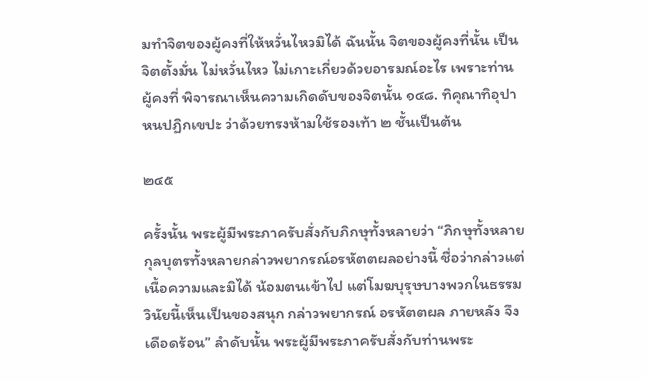มทำจิตของผู้คงที่ให้หวั่นไหวมิได้ ฉันนั้น จิตของผู้คงที่นั้น เป็นจิตตั้งมั่น ไม่หวั่นไหว ไม่เกาะเกี่ยวด้วยอารมณ์อะไร เพราะท่านผู้คงที่ พิจารณาเห็นความเกิดดับของจิตนั้น ๑๔๘. ทิคุณาทิอุปาหนปฏิกเขปะ ว่าด้วยทรงห้ามใช้รองเท้า ๒ ชั้นเป็นต้น

๒๔๕

ครั้งนั้น พระผู้มีพระภาครับสั่งกับภิกษุทั้งหลายว่า “ภิกษุทั้งหลาย กุลบุตรทั้งหลายกล่าวพยากรณ์อรหัตตผลอย่างนี้ ชื่อว่ากล่าวแต่เนื้อความและมิได้ น้อมตนเข้าไป แต่โมฆบุรุษบางพวกในธรรมวินัยนี้เห็นเป็นของสนุก กล่าวพยากรณ์ อรหัตตผล ภายหลัง จึงเดือดร้อน” ลำดับนั้น พระผู้มีพระภาครับสั่งกับท่านพระ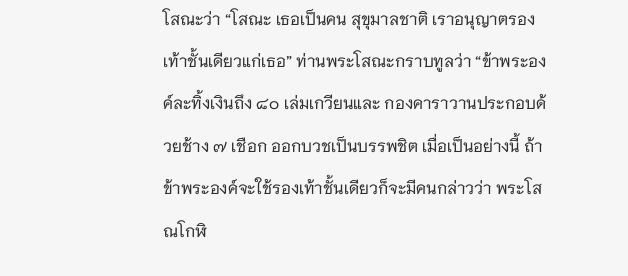โสณะว่า “โสณะ เธอเป็นคน สุขุมาลชาติ เราอนุญาตรองเท้าชั้นเดียวแก่เธอ” ท่านพระโสณะกราบทูลว่า “ข้าพระองค์ละทิ้งเงินถึง ๘๐ เล่มเกวียนและ กองคาราวานประกอบด้วยช้าง ๗ เชือก ออกบวชเป็นบรรพชิต เมื่อเป็นอย่างนี้ ถ้าข้าพระองค์จะใช้รองเท้าชั้นเดียวก็จะมีคนกล่าวว่า พระโสณโกฬิ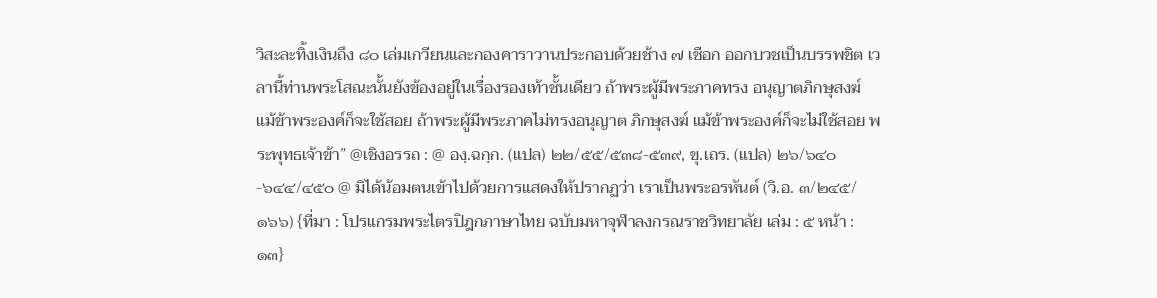วิสะละทิ้งเงินถึง ๘๐ เล่มเกวียนและกองคาราวานประกอบด้วยช้าง ๗ เชือก ออกบวชเป็นบรรพชิต เวลานี้ท่านพระโสณะนั้นยังข้องอยู่ในเรื่องรองเท้าชั้นเดียว ถ้าพระผู้มีพระภาคทรง อนุญาตภิกษุสงฆ์ แม้ข้าพระองค์ก็จะใช้สอย ถ้าพระผู้มีพระภาคไม่ทรงอนุญาต ภิกษุสงฆ์ แม้ข้าพระองค์ก็จะไม่ใช้สอย พระพุทธเจ้าข้า” @เชิงอรรถ : @ องฺ.ฉกฺก. (แปล) ๒๒/๕๕/๕๓๘-๕๓๙, ขุ.เถร. (แปล) ๒๖/๖๔๐-๖๔๔/๔๕๐ @ มิได้น้อมตนเข้าไปด้วยการแสดงให้ปรากฏว่า เราเป็นพระอรหันต์ (วิ.อ. ๓/๒๔๕/๑๖๖) {ที่มา : โปรแกรมพระไตรปิฎกภาษาไทย ฉบับมหาจุฬาลงกรณราชวิทยาลัย เล่ม : ๕ หน้า : ๑๓}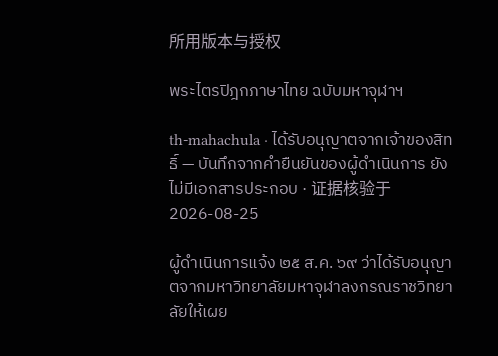所用版本与授权

พระไตรปิฎกภาษาไทย ฉบับมหาจุฬาฯ

th-mahachula · ได้รับอนุญาตจากเจ้าของสิทธิ์ — บันทึกจากคำยืนยันของผู้ดำเนินการ ยังไม่มีเอกสารประกอบ · 证据核验于 2026-08-25

ผู้ดำเนินการแจ้ง ๒๕ ส.ค. ๖๙ ว่าได้รับอนุญาตจากมหาวิทยาลัยมหาจุฬาลงกรณราชวิทยาลัยให้เผย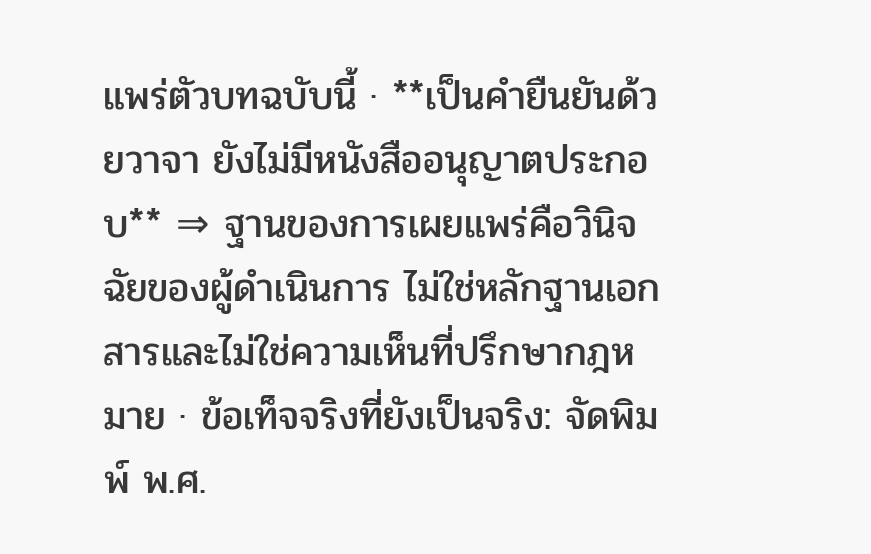แพร่ตัวบทฉบับนี้ · **เป็นคำยืนยันด้วยวาจา ยังไม่มีหนังสืออนุญาตประกอบ** ⇒ ฐานของการเผยแพร่คือวินิจฉัยของผู้ดำเนินการ ไม่ใช่หลักฐานเอกสารและไม่ใช่ความเห็นที่ปรึกษากฎหมาย · ข้อเท็จจริงที่ยังเป็นจริง: จัดพิมพ์ พ.ศ.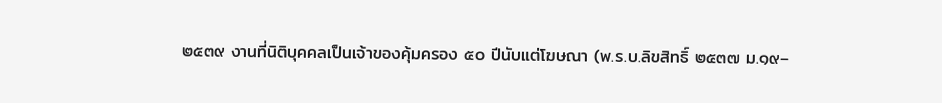๒๕๓๙ งานที่นิติบุคคลเป็นเจ้าของคุ้มครอง ๕๐ ปีนับแต่โฆษณา (พ.ร.บ.ลิขสิทธิ์ ๒๕๓๗ ม.๑๙–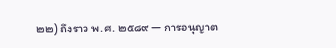๒๒) ถึงราว พ.ศ. ๒๕๘๙ — การอนุญาต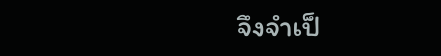จึงจำเป็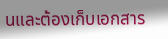นและต้องเก็บเอกสาร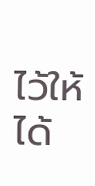ไว้ให้ได้